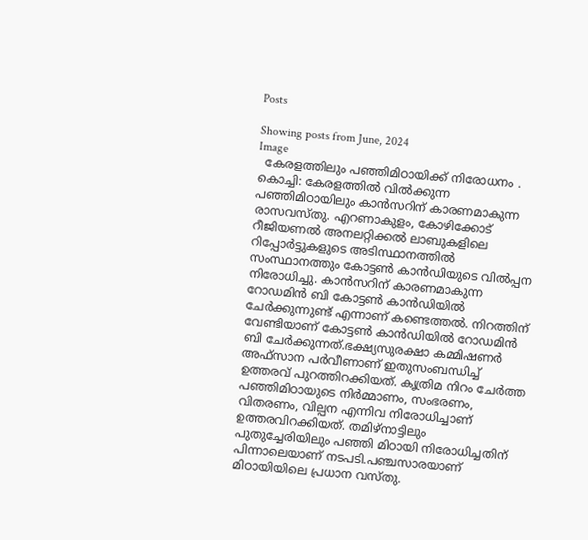Posts

Showing posts from June, 2024
Image
  കേരളത്തിലും പഞ്ഞിമിഠായിക്ക് നിരോധനം . കൊച്ചി: കേരളത്തിൽ വിൽക്കുന്ന പഞ്ഞിമിഠായിലും കാൻസറിന് കാരണമാകുന്ന രാസവസ്തു. എറണാകുളം, കോഴിക്കോട് റീജിയണൽ അനലറ്റിക്കൽ ലാബുകളിലെ റിപ്പോർട്ടുകളുടെ അടിസ്ഥാനത്തിൽ സംസ്ഥാനത്തും കോട്ടൺ കാൻഡിയുടെ വിൽപ്പന നിരോധിച്ചു. കാൻസറിന് കാരണമാകുന്ന റോഡമിൻ ബി കോട്ടൺ കാൻഡിയിൽ ചേർക്കുന്നുണ്ട് എന്നാണ് കണ്ടെത്തൽ. നിറത്തിന് വേണ്ടിയാണ് കോട്ടൺ കാൻഡിയിൽ റോഡമിൻ ബി ചേർക്കുന്നത്.ഭക്ഷ്യസുരക്ഷാ കമ്മിഷണർ അഫ്സാന പർവീണാണ് ഇതുസംബന്ധിച്ച് ഉത്തരവ് പുറത്തിറക്കിയത്. കൃത്രിമ നിറം ചേർത്ത പഞ്ഞിമിഠായുടെ നിർമ്മാണം, സംഭരണം, വിതരണം, വില്പന എന്നിവ നിരോധിച്ചാണ് ഉത്തരവിറക്കിയത്. തമിഴ്നാട്ടിലും പുതുച്ചേരിയിലും പഞ്ഞി മിഠായി നിരോധിച്ചതിന് പിന്നാലെയാണ് നടപടി.പഞ്ചസാരയാണ് മിഠായിയിലെ പ്രധാന വസ്തു.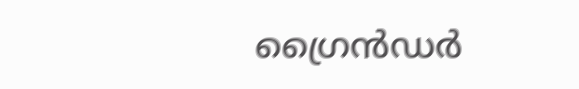ഗ്രൈൻഡർ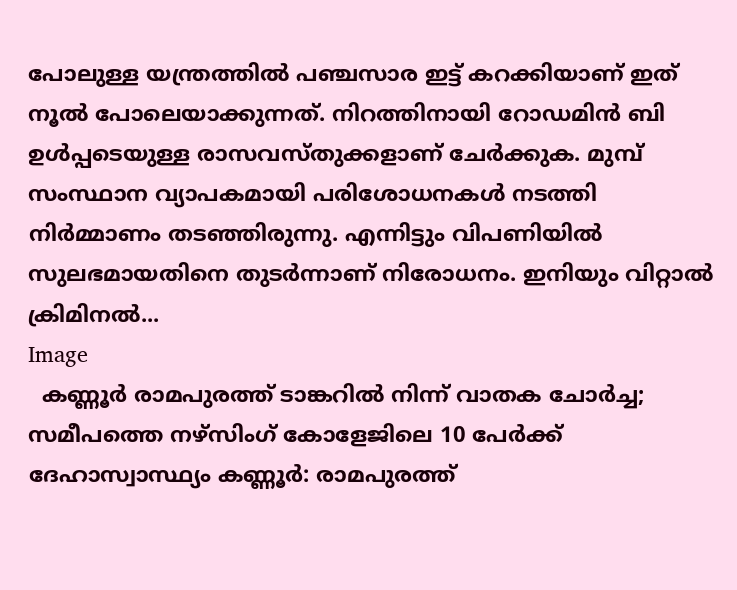പോലുള്ള യന്ത്രത്തിൽ പഞ്ചസാര ഇട്ട് കറക്കിയാണ് ഇത് നൂൽ പോലെയാക്കുന്നത്. നിറത്തിനായി റോഡമിൻ ബി ഉൾപ്പടെയുള്ള രാസവസ്തുക്കളാണ് ചേർക്കുക. മുമ്പ് സംസ്ഥാന വ്യാപകമായി പരിശോധനകൾ നടത്തി നിർമ്മാണം തടഞ്ഞിരുന്നു. എന്നിട്ടും വിപണിയിൽ സുലഭമായതിനെ തുടർന്നാണ് നിരോധനം. ഇനിയും വിറ്റാൽ ക്രിമിനൽ...
Image
  കണ്ണൂർ രാമപുരത്ത് ടാങ്കറിൽ നിന്ന് വാതക ചോർച്ച; സമീപത്തെ നഴ്സിംഗ് കോളേജിലെ 10 പേർക്ക് ദേഹാസ്വാസ്ഥ്യം കണ്ണൂർ: രാമപുരത്ത്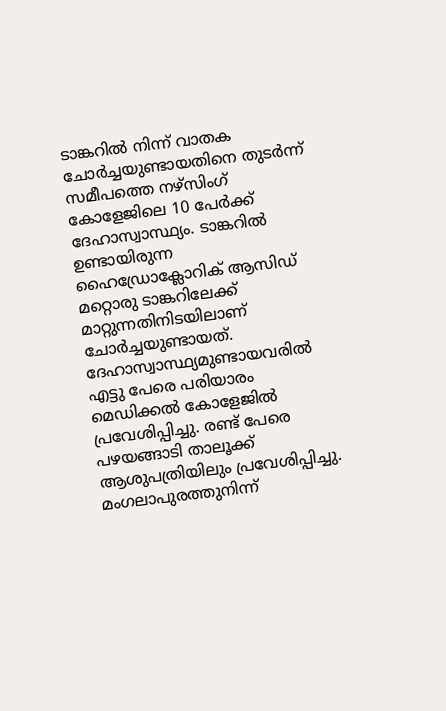ടാങ്കറിൽ നിന്ന് വാതക ചോർച്ചയുണ്ടായതിനെ തുടർന്ന് സമീപത്തെ നഴ്സിംഗ് കോളേജിലെ 10 പേർക്ക് ദേഹാസ്വാസ്ഥ്യം. ടാങ്കറിൽ ഉണ്ടായിരുന്ന ഹൈഡ്രോക്ലോറിക് ആസിഡ് മറ്റൊരു ടാങ്കറിലേക്ക് മാറ്റുന്നതിനിടയിലാണ് ചോർച്ചയുണ്ടായത്. ദേഹാസ്വാസ്ഥ്യമുണ്ടായവരിൽ എട്ടു പേരെ പരിയാരം മെഡിക്കൽ കോളേജിൽ പ്രവേശിപ്പിച്ചു. രണ്ട് പേരെ പഴയങ്ങാടി താലൂക്ക് ആശുപത്രിയിലും പ്രവേശിപ്പിച്ചു.  മംഗലാപുരത്തുനിന്ന്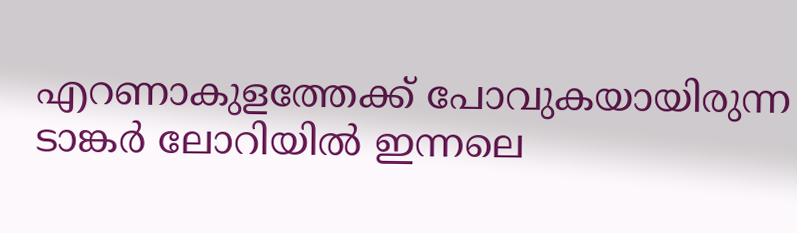എറണാകുളത്തേക്ക് പോവുകയായിരുന്ന ടാങ്കർ ലോറിയിൽ ഇന്നലെ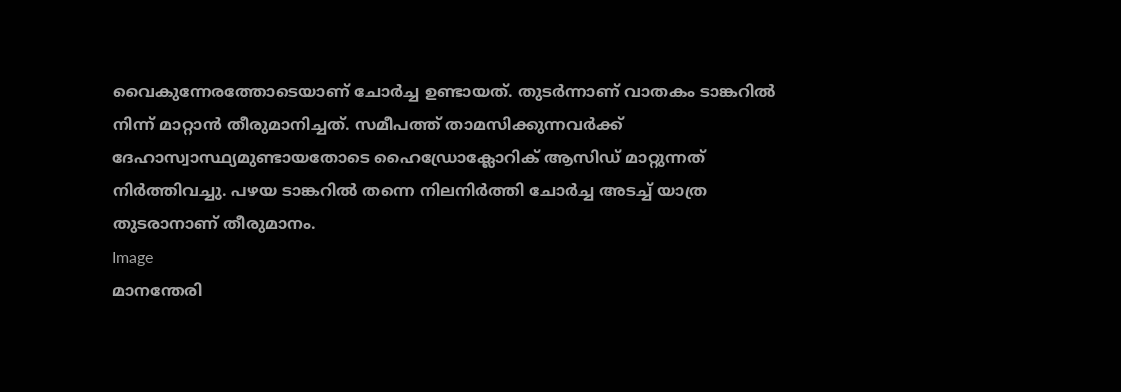വൈകുന്നേരത്തോടെയാണ് ചോർച്ച ഉണ്ടായത്. തുടർന്നാണ് വാതകം ടാങ്കറിൽ നിന്ന് മാറ്റാൻ തീരുമാനിച്ചത്. സമീപത്ത് താമസിക്കുന്നവർക്ക് ദേഹാസ്വാസ്ഥ്യമുണ്ടായതോടെ ഹൈഡ്രോക്ലോറിക് ആസിഡ് മാറ്റുന്നത് നിർത്തിവച്ചു. പഴയ ടാങ്കറിൽ തന്നെ നിലനിർത്തി ചോർച്ച അടച്ച് യാത്ര തുടരാനാണ് തീരുമാനം.
Image
മാനന്തേരി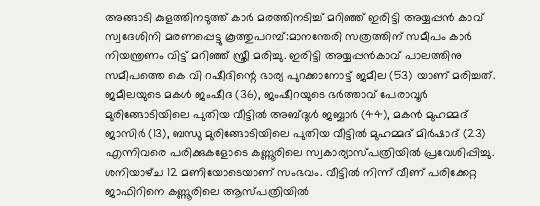അങ്ങാടി കുളത്തിനടുത്ത് കാർ മരത്തിനടിച്ച് മറിഞ്ഞ് ഇരിട്ടി അയ്യപ്പൻ കാവ് സ്വദേശിനി മരണപ്പെട്ടു കൂത്തുപറമ്പ്:മാനന്തേരി സത്രത്തിന് സമീപം കാർ നിയന്ത്രണം വിട്ട് മറിഞ്ഞ് സ്ത്രീ മരിച്ചു. ഇരിട്ടി അയ്യപ്പൻകാവ് പാലത്തിനു സമീപത്തെ കെ വി റഷീദിന്റെ ഭാര്യ പുറക്കാനോട്ട് ജമീല (53) യാണ് മരിച്ചത്. ജമീലയുടെ മകൾ ജംഷീദ (36), ജംഷീറയുടെ ഭർത്താവ് പേരാവൂർ മുരിങ്ങോടിയിലെ പുതിയ വീട്ടിൽ അബ്‌ദുൾ ജബ്ബാർ (44), മകൻ മുഹമ്മദ് ജാസിർ (13), ബന്ധു മുരിങ്ങോടിയിലെ പുതിയ വീട്ടിൽ മുഹമ്മദ് മിർഷാദ് (23) എന്നിവരെ പരിക്കുകളോടെ കണ്ണൂരിലെ സ്വകാര്യാസ്പത്രിയിൽ പ്രവേശിപ്പിച്ചു. ശനിയാഴ്‌ച 12 മണിയോടെയാണ് സംഭവം. വീട്ടിൽ നിന്ന് വീണ് പരിക്കേറ്റ ജാഫിറിനെ കണ്ണൂരിലെ ആസ്‌പത്രിയിൽ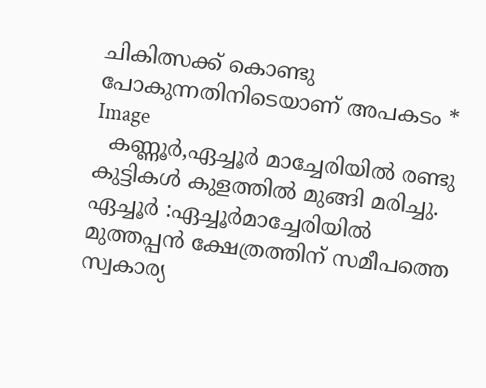ചികിത്സക്ക് കൊണ്ടു പോകുന്നതിനിടെയാണ് അപകടം *
Image
  കണ്ണൂർ,ഏച്ചൂർ മാച്ചേരിയിൽ രണ്ടു കുട്ടികൾ കുളത്തിൽ മുങ്ങി മരിച്ചു. ഏച്ചൂർ :ഏച്ചൂർമാച്ചേരിയിൽ മുത്തപ്പൻ ക്ഷേത്രത്തിന് സമീപത്തെ സ്വകാര്യ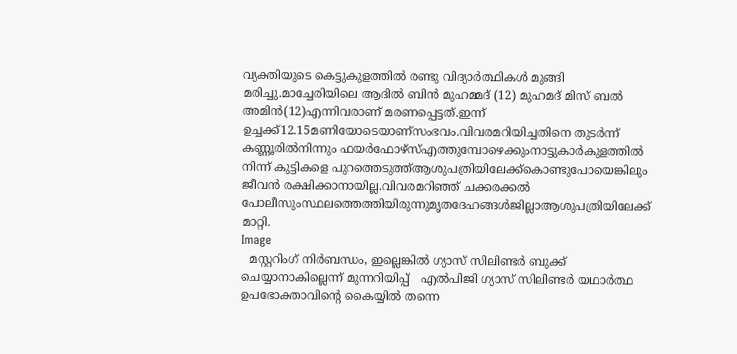വ്യക്തിയുടെ കെട്ടുകുളത്തിൽ രണ്ടു വിദ്യാർത്ഥികൾ മുങ്ങി മരിച്ചു.മാച്ചേരിയിലെ ആദിൽ ബിൻ മുഹമ്മദ് (12) മുഹമദ് മിസ് ബൽ അമിൻ(12)എന്നിവരാണ് മരണപ്പെട്ടത്.ഇന്ന് ഉച്ചക്ക്12.15മണിയോടെയാണ്സംഭവം.വിവരമറിയിച്ചതിനെ തുടർന്ന് കണ്ണൂരിൽനിന്നും ഫയർഫോഴ്സ്എത്തുമ്പോഴെക്കുംനാട്ടുകാർകുളത്തിൽ നിന്ന് കുട്ടികളെ പുറത്തെടുത്ത്ആശുപത്രിയിലേക്ക്കൊണ്ടുപോയെങ്കിലും ജീവൻ രക്ഷിക്കാനായില്ല.വിവരമറിഞ്ഞ് ചക്കരക്കൽ പോലീസുംസ്ഥലത്തെത്തിയിരുന്നുമൃതദേഹങ്ങൾജില്ലാആശുപത്രിയിലേക്ക് മാറ്റി.
Image
  മസ്റ്ററിംഗ് നിർബന്ധം, ഇല്ലെങ്കിൽ ഗ്യാസ് സിലിണ്ടർ ബുക്ക് ചെയ്യാനാകില്ലെന്ന് മുന്നറിയിപ്പ്   എൽപിജി ഗ്യാസ് സിലിണ്ടർ യഥാർത്ഥ ഉപഭോക്താവിന്‍റെ കൈയ്യിൽ തന്നെ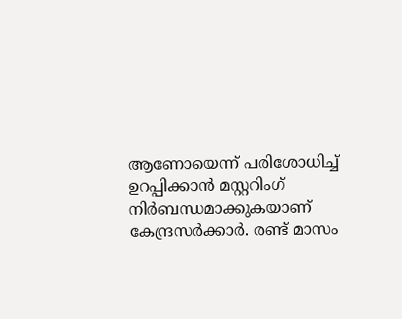ആണോയെന്ന് പരിശോധിച്ച് ഉറപ്പിക്കാൻ മസ്റ്ററിംഗ് നിർബന്ധമാക്കുകയാണ് കേന്ദ്രസർക്കാർ. രണ്ട് മാസം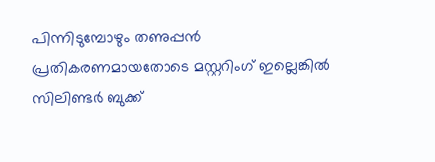പിന്നിടുമ്പോഴും തണുപ്പൻ പ്രതികരണമായതോടെ മസ്റ്ററിംഗ് ഇല്ലെങ്കിൽ സിലിണ്ടർ ബുക്ക്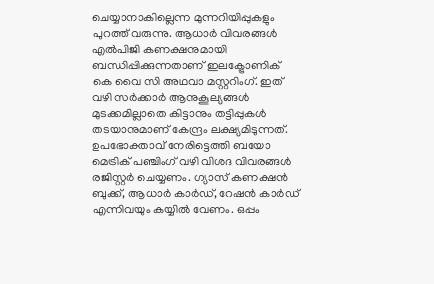ചെയ്യാനാകില്ലെന്ന മുന്നറിയിപ്പുകളും പുറത്ത് വരുന്നു. ആധാർ വിവരങ്ങൾ എൽപിജി കണക്ഷനുമായി ബന്ധിപ്പിക്കുന്നതാണ് ഇലക്ട്രോണിക് കെ വൈ സി അഥവാ മസ്റ്ററിംഗ്. ഇത് വഴി സർക്കാർ ആനുകൂല്യങ്ങൾ മുടക്കമില്ലാതെ കിട്ടാനും തട്ടിപ്പുകൾ തടയാനുമാണ് കേന്ദ്രം ലക്ഷ്യമിടുന്നത്. ഉപഭോക്താവ് നേരിട്ടെത്തി ബയോ മെട്രിക് പഞ്ചിംഗ് വഴി വിശദ വിവരങ്ങൾ രജിസ്റ്റർ ചെയ്യണം. ഗ്യാസ് കണക്ഷൻ ബുക്ക്, ആധാർ കാർഡ്, റേഷൻ കാർഡ് എന്നിവയും കയ്യിൽ വേണം. ഒപ്പം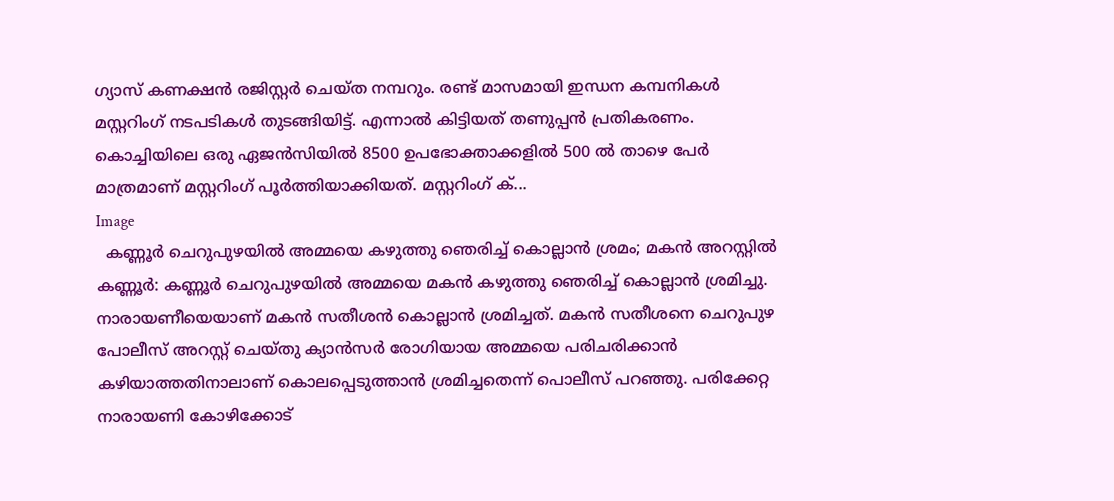ഗ്യാസ് കണക്ഷൻ രജിസ്റ്റർ ചെയ്ത നമ്പറും. രണ്ട് മാസമായി ഇന്ധന കമ്പനികൾ മസ്റ്ററിംഗ് നടപടികൾ തുടങ്ങിയിട്ട്. എന്നാൽ കിട്ടിയത് തണുപ്പൻ പ്രതികരണം.  കൊച്ചിയിലെ ഒരു ഏജൻസിയിൽ 8500 ഉപഭോക്താക്കളിൽ 500 ൽ താഴെ പേർ മാത്രമാണ് മസ്റ്ററിംഗ് പൂർത്തിയാക്കിയത്. മസ്റ്ററിംഗ് ക്...
Image
  കണ്ണൂർ ചെറുപുഴയിൽ അമ്മയെ കഴുത്തു ഞെരിച്ച് കൊല്ലാൻ ശ്രമം; മകൻ അറസ്റ്റിൽ കണ്ണൂർ: കണ്ണൂർ ചെറുപുഴയിൽ അമ്മയെ മകൻ കഴുത്തു ഞെരിച്ച് കൊല്ലാൻ ശ്രമിച്ചു.  നാരായണീയെയാണ് മകൻ സതീശൻ കൊല്ലാൻ ശ്രമിച്ചത്. മകൻ സതീശനെ ചെറുപുഴ പോലീസ് അറസ്റ്റ് ചെയ്തു ക്യാൻസർ രോഗിയായ അമ്മയെ പരിചരിക്കാൻ കഴിയാത്തതിനാലാണ് കൊലപ്പെടുത്താൻ ശ്രമിച്ചതെന്ന് പൊലീസ് പറഞ്ഞു. പരിക്കേറ്റ നാരായണി കോഴിക്കോട്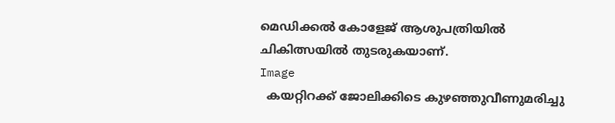മെഡിക്കൽ കോളേജ് ആശുപത്രിയിൽ ചികിത്സയിൽ തുടരുകയാണ്.
Image
  കയറ്റിറക്ക് ജോലിക്കിടെ കുഴഞ്ഞുവീണുമരിച്ചു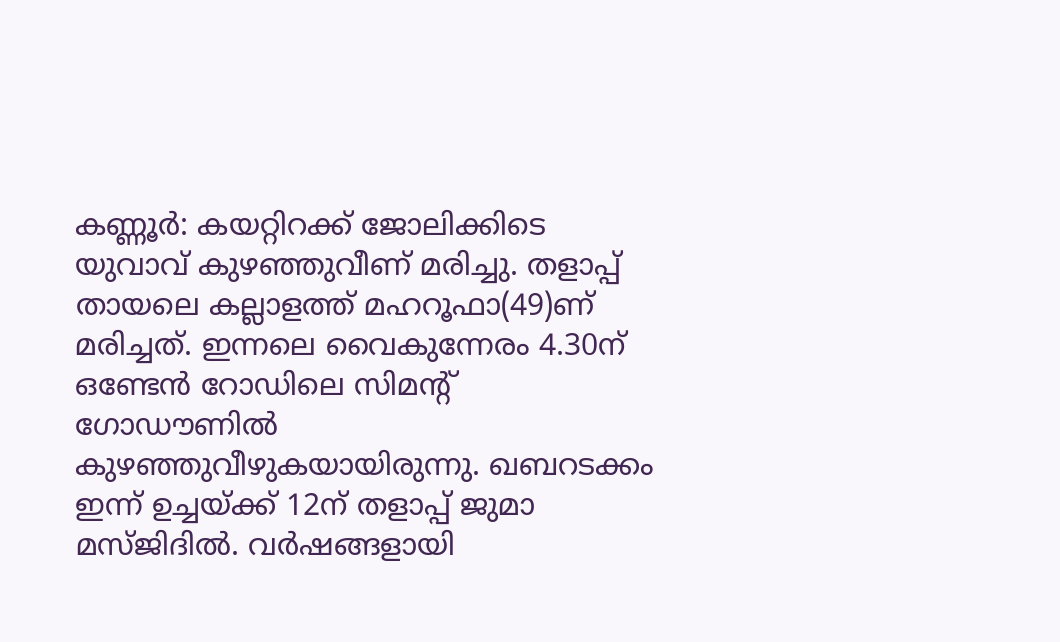കണ്ണൂര്‍: കയറ്റിറക്ക് ജോലിക്കിടെ യുവാവ് കുഴഞ്ഞുവീണ് മരിച്ചു. തളാപ്പ് തായലെ കല്ലാളത്ത് മഹറൂഫാ(49)ണ് മരിച്ചത്. ഇന്നലെ വൈകുന്നേരം 4.30ന് ഒണ്ടേന്‍ റോഡിലെ സിമന്റ് ഗോഡൗണില്‍ കുഴഞ്ഞുവീഴുകയായിരുന്നു. ഖബറടക്കം ഇന്ന് ഉച്ചയ്ക്ക് 12ന് തളാപ്പ് ജുമാ മസ്ജിദില്‍. വര്‍ഷങ്ങളായി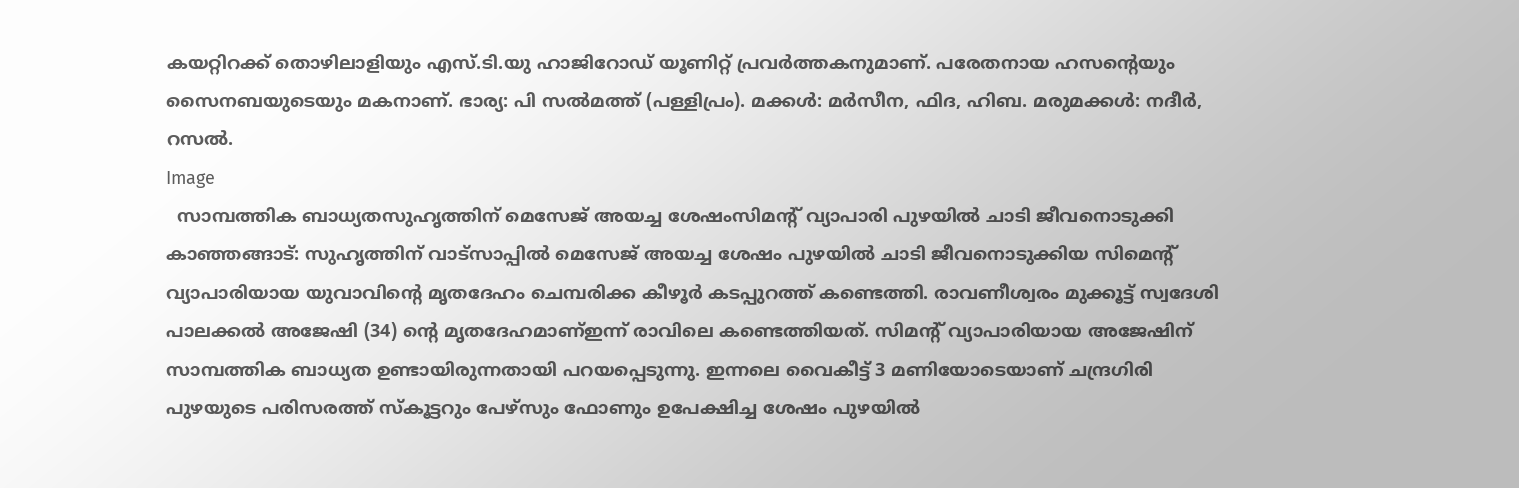കയറ്റിറക്ക് തൊഴിലാളിയും എസ്.ടി.യു ഹാജിറോഡ് യൂണിറ്റ് പ്രവര്‍ത്തകനുമാണ്. പരേതനായ ഹസന്റെയും സൈനബയുടെയും മകനാണ്. ഭാര്യ: പി സല്‍മത്ത് (പള്ളിപ്രം). മക്കള്‍: മര്‍സീന, ഫിദ, ഹിബ. മരുമക്കള്‍: നദീര്‍, റസല്‍.
Image
  സാമ്പത്തിക ബാധ്യതസുഹൃത്തിന് മെസേജ് അയച്ച ശേഷംസിമൻ്റ് വ്യാപാരി പുഴയിൽ ചാടി ജീവനൊടുക്കി കാഞ്ഞങ്ങാട്: സുഹൃത്തിന് വാട്സാപ്പില്‍ മെസേജ് അയച്ച ശേഷം പുഴയിൽ ചാടി ജീവനൊടുക്കിയ സിമെൻ്റ് വ്യാപാരിയായ യുവാവിൻ്റെ മൃതദേഹം ചെമ്പരിക്ക കീഴൂർ കടപ്പുറത്ത് കണ്ടെത്തി. രാവണീശ്വരം മുക്കൂട്ട് സ്വദേശി പാലക്കൽ അജേഷി (34) ൻ്റെ മൃതദേഹമാണ്ഇന്ന് രാവിലെ കണ്ടെത്തിയത്. സിമൻ്റ് വ്യാപാരിയായ അജേഷിന് സാമ്പത്തിക ബാധ്യത ഉണ്ടായിരുന്നതായി പറയപ്പെടുന്നു. ഇന്നലെ വൈകീട്ട് 3 മണിയോടെയാണ് ചന്ദ്രഗിരി പുഴയുടെ പരിസരത്ത് സ്‌കൂട്ടറും പേഴ്സും ഫോണും ഉപേക്ഷിച്ച ശേഷം പുഴയിൽ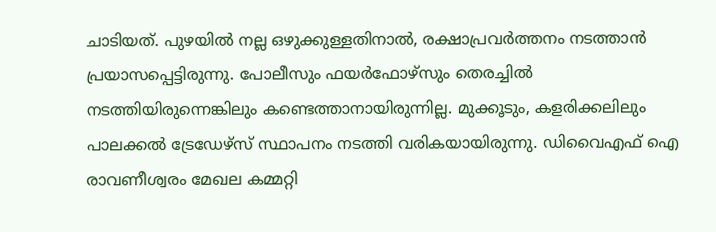ചാടിയത്. പുഴയില്‍ നല്ല ഒഴുക്കുള്ളതിനാല്‍, രക്ഷാപ്രവര്‍ത്തനം നടത്താൻ പ്രയാസപ്പെട്ടിരുന്നു. പോലീസും ഫയര്‍ഫോഴ്സും തെരച്ചിൽ നടത്തിയിരുന്നെങ്കിലും കണ്ടെത്താനായിരുന്നില്ല. മുക്കൂടും, കളരിക്കലിലും പാലക്കൽ ട്രേഡേഴ്‌സ് സ്ഥാപനം നടത്തി വരികയായിരുന്നു. ഡിവൈഎഫ് ഐ രാവണീശ്വരം മേഖല കമ്മറ്റി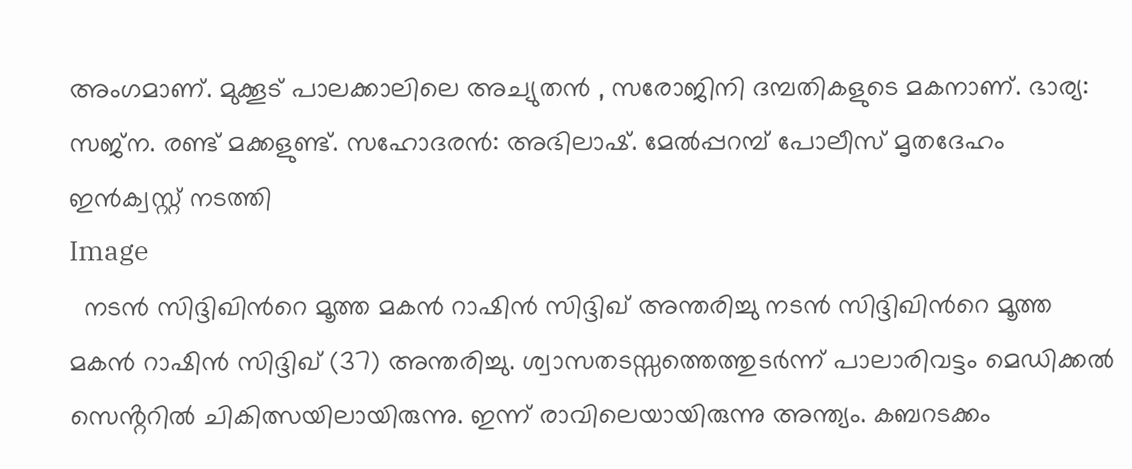അംഗമാണ്. മുക്കൂട് പാലക്കാലിലെ അച്യുതൻ , സരോജിനി ദമ്പതികളുടെ മകനാണ്. ഭാര്യ: സജ്ന. രണ്ട് മക്കളുണ്ട്. സഹോദരൻ: അഭിലാഷ്. മേൽപ്പറമ്പ് പോലീസ് മൃതദേഹം ഇൻക്വസ്റ്റ് നടത്തി
Image
  നടൻ സിദ്ദിഖിന്‍റെ മൂത്ത മകൻ റാഷിൻ സിദ്ദിഖ് അന്തരിച്ചു നടൻ സിദ്ദിഖിന്‍റെ മൂത്ത മകൻ റാഷിൻ സിദ്ദിഖ് (37) അന്തരിച്ചു. ശ്വാസതടസ്സത്തെത്തുടർന്ന് പാലാരിവട്ടം മെഡിക്കൽ സെൻ്ററിൽ ചികിത്സയിലായിരുന്നു. ഇന്ന് രാവിലെയായിരുന്നു അന്ത്യം. കബറടക്കം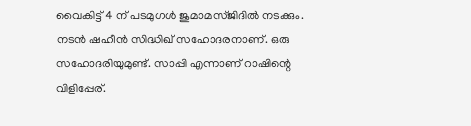വൈകിട്ട് 4 ന് പടമുഗൾ ജുമാമസ്ജിദിൽ നടക്കും. നടൻ ഷഹീൻ സിദ്ധിഖ് സഹോദരനാണ്. ഒരു സഹോദരിയുമുണ്ട്. സാപ്പി എന്നാണ് റാഷിന്റെ വിളിപ്പേര്.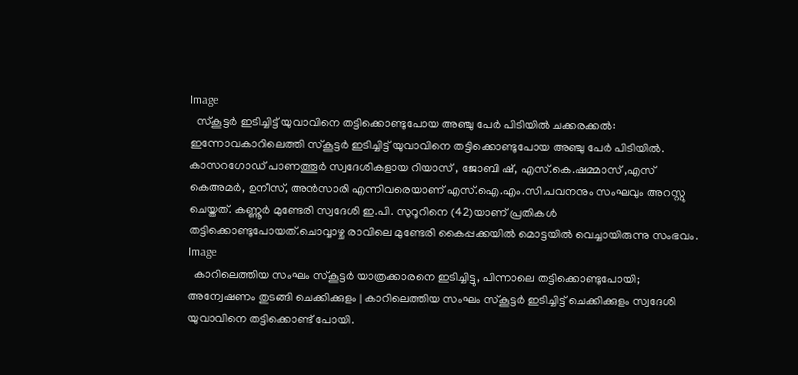Image
  സ്കൂട്ടർ ഇടിച്ചിട്ട് യുവാവിനെ തട്ടിക്കൊണ്ടുപോയ അഞ്ചു പേർ പിടിയിൽ ചക്കരക്കൽ: ഇന്നോവകാറിലെത്തി സ്കൂട്ടർ ഇടിച്ചിട്ട് യുവാവിനെ തട്ടിക്കൊണ്ടുപോയ അഞ്ചു പേർ പിടിയിൽ. കാസറഗോഡ് പാണത്തൂർ സ്വദേശികളായ റിയാസ് , ജോബി ഷ്, എസ്.കെ.ഷമ്മാസ് ,എസ് കെഅമർ, ഉനീസ്, അൻസാരി എന്നിവരെയാണ് എസ്.ഐ.എം.സി.പവനനും സംഘവും അറസ്റ്റു ചെയ്തത്. കണ്ണൂർ മുണ്ടേരി സ്വദേശി ഇ.പി. സുറൂറിനെ (42)യാണ് പ്രതികൾ തട്ടിക്കൊണ്ടുപോയത്.ചൊവ്വാഴ്ച രാവിലെ മുണ്ടേരി കൈപ്പക്കയിൽ മൊട്ടയിൽ വെച്ചായിരുന്നു സംഭവം.
Image
  കാറിലെത്തിയ സംഘം സ്കൂട്ടര്‍ യാത്രക്കാരനെ ഇടിച്ചിട്ടു, പിന്നാലെ തട്ടിക്കൊണ്ടുപോയി; അന്വേഷണം തുടങ്ങി ചെക്കിക്കുളം | കാറിലെത്തിയ സംഘം സ്‌കൂട്ടർ ഇടിച്ചിട്ട് ചെക്കിക്കുളം സ്വദേശി യുവാവിനെ തട്ടിക്കൊണ്ട് പോയി.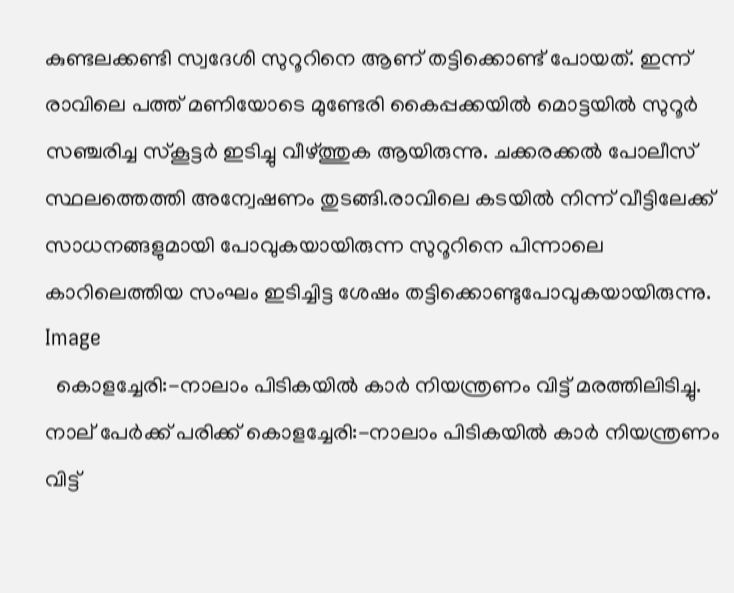കുണ്ടലക്കണ്ടി സ്വദേശി സുറൂറിനെ ആണ് തട്ടിക്കൊണ്ട് പോയത്. ഇന്ന് രാവിലെ പത്ത് മണിയോടെ മുണ്ടേരി കൈപ്പക്കയിൽ മൊട്ടയിൽ സുറൂർ സഞ്ചരിച്ച സ്‌കൂട്ടർ ഇടിച്ചു വീഴ്ത്തുക ആയിരുന്നു. ചക്കരക്കൽ പോലീസ് സ്ഥലത്തെത്തി അന്വേഷണം തുടങ്ങി.രാവിലെ കടയിൽ നിന്ന് വീട്ടിലേക്ക് സാധനങ്ങളുമായി പോവുകയായിരുന്ന സുറൂറിനെ പിന്നാലെ കാറിലെത്തിയ സംഘം ഇടിച്ചിട്ട ശേഷം തട്ടിക്കൊണ്ടുപോവുകയായിരുന്നു.
Image
  കൊളച്ചേരി:-നാലാം പിടികയിൽ കാർ നിയന്ത്രണം വിട്ട് മരത്തിലിടിച്ചു. നാല് പേർക്ക് പരിക്ക് കൊളച്ചേരി:-നാലാം പിടികയിൽ കാർ നിയന്ത്രണം വിട്ട്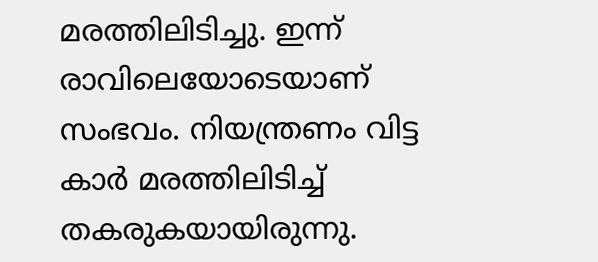മരത്തിലിടിച്ചു. ഇന്ന് രാവിലെയോടെയാണ് സംഭവം. നിയന്ത്രണം വിട്ട കാർ മരത്തിലിടിച്ച് തകരുകയായിരുന്നു.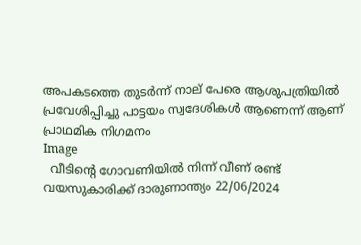അപകടത്തെ തുടർന്ന് നാല് പേരെ ആശുപത്രിയിൽ പ്രവേശിപ്പിച്ചു പാട്ടയം സ്വദേശികൾ ആണെന്ന് ആണ് പ്രാഥമിക നിഗമനം
Image
  വീടിന്റെ ഗോവണിയിൽ നിന്ന് വീണ് രണ്ട് വയസുകാരിക്ക് ദാരുണാന്ത്യം 22/06/2024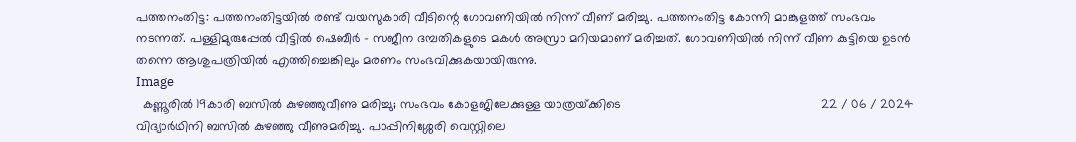പത്തനംതിട്ട: പത്തനംതിട്ടയിൽ രണ്ട് വയസുകാരി വീടിന്റെ ഗോവണിയിൽ നിന്ന് വീണ് മരിച്ചു. പത്തനംതിട്ട കോന്നി മാങ്കുളത്ത് സംഭവം നടന്നത്. പള്ളിമുരുപ്പേൽ വീട്ടിൽ ഷെബീർ - സജീന ദമ്പതികളുടെ മകൾ അസ്രാ മറിയമാണ് മരിച്ചത്. ഗോവണിയിൽ നിന്ന് വീണ കുട്ടിയെ ഉടന്‍ തന്നെ ആശുപത്രിയിൽ എത്തിച്ചെങ്കിലും മരണം സംഭവിക്കുകയായിരുന്നു.
Image
  കണ്ണൂരിൽ 19കാരി ബസിൽ കുഴഞ്ഞുവീണു മരിച്ചു; സംഭവം കോളജിലേക്കുള്ള യാത്രയ്‌ക്കിടെ                                                        22 / 06 / 2024                                                               വിദ്യാർഥിനി ബസിൽ കുഴഞ്ഞു വീണുമരിച്ചു. പാപ്പിനിശ്ശേരി വെസ്റ്റിലെ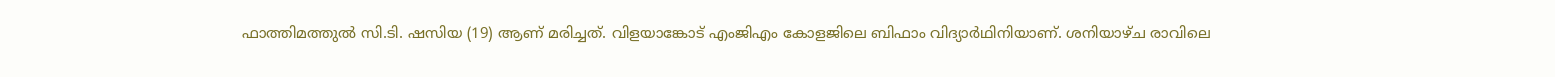ഫാത്തിമത്തുൽ സി.ടി. ഷസിയ (19) ആണ് മരിച്ചത്. വിളയാങ്കോട് എംജിഎം കോളജിലെ ബിഫാം വിദ്യാർഥിനിയാണ്. ശനിയാഴ്ച രാവിലെ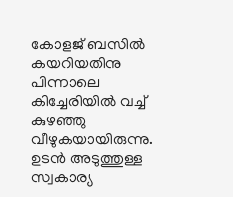കോളജ് ബസിൽ കയറിയതിനു പിന്നാലെ കിച്ചേരിയിൽ വച്ച് കുഴഞ്ഞു വീഴുകയായിരുന്നു. ഉടൻ അടുത്തുള്ള സ്വകാര്യ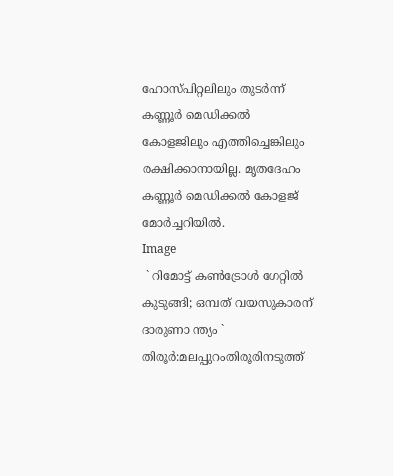ഹോസ്പിറ്റലിലും തുടർന്ന് കണ്ണൂർ മെഡിക്കൽ കോളജിലും എത്തിച്ചെങ്കിലും രക്ഷിക്കാനായില്ല. മൃതദേഹം കണ്ണൂർ മെഡിക്കൽ കോളജ് മോർച്ചറിയിൽ.
Image
 ` റിമോട്ട് കണ്‍ട്രോള്‍ ഗേറ്റില്‍ കുടുങ്ങി; ഒമ്പത് വയസുകാരന് ദാരുണാ ന്ത്യം ` തിരൂര്‍:മലപ്പുറംതിരൂരിനടുത്ത്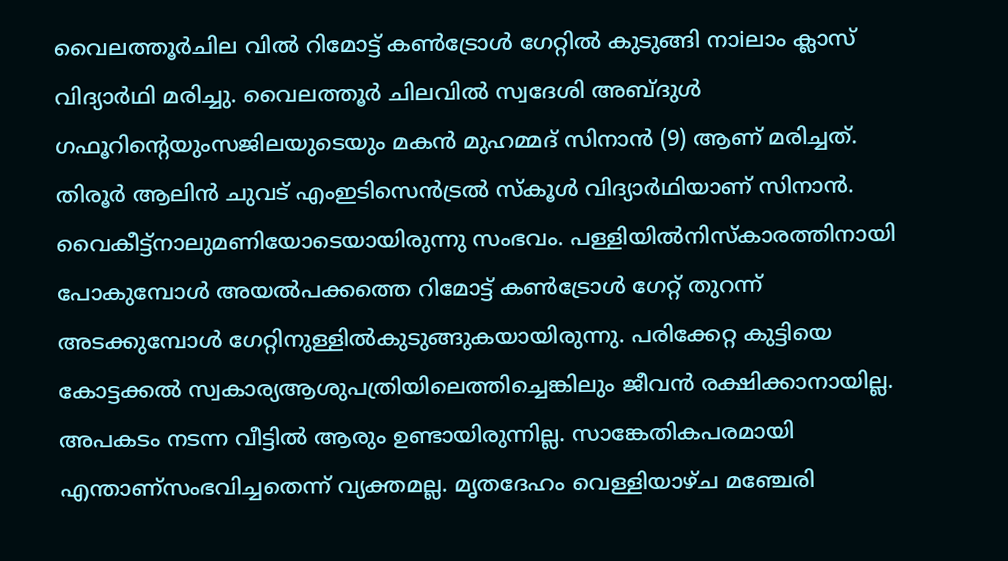വൈലത്തൂര്‍ചില വില്‍ റിമോട്ട് കണ്‍ട്രോള്‍ ഗേറ്റില്‍ കുടുങ്ങി നാiലാം ക്ലാസ് വിദ്യാര്‍ഥി മരിച്ചു. വൈലത്തൂര്‍ ചിലവില്‍ സ്വദേശി അബ്ദുള്‍ ഗഫൂറിന്റെയുംസജിലയുടെയും മകന്‍ മുഹമ്മദ് സിനാന്‍ (9) ആണ് മരിച്ചത്. തിരൂര്‍ ആലിന്‍ ചുവട് എംഇടിസെന്‍ട്രല്‍ സ്‌കൂള്‍ വിദ്യാര്‍ഥിയാണ് സിനാന്‍. വൈകീട്ട്നാലുമണിയോടെയായിരുന്നു സംഭവം. പള്ളിയില്‍നിസ്‌കാരത്തിനായി പോകുമ്പോള്‍ അയല്‍പക്കത്തെ റിമോട്ട് കണ്‍ട്രോള്‍ ഗേറ്റ് തുറന്ന് അടക്കുമ്പോള്‍ ഗേറ്റിനുള്ളില്‍കുടുങ്ങുകയായിരുന്നു. പരിക്കേറ്റ കുട്ടിയെ കോട്ടക്കല്‍ സ്വകാര്യആശുപത്രിയിലെത്തിച്ചെങ്കിലും ജീവന്‍ രക്ഷിക്കാനായില്ല. അപകടം നടന്ന വീട്ടില്‍ ആരും ഉണ്ടായിരുന്നില്ല. സാങ്കേതികപരമായി എന്താണ്സംഭവിച്ചതെന്ന് വ്യക്തമല്ല. മൃതദേഹം വെള്ളിയാഴ്ച മഞ്ചേരി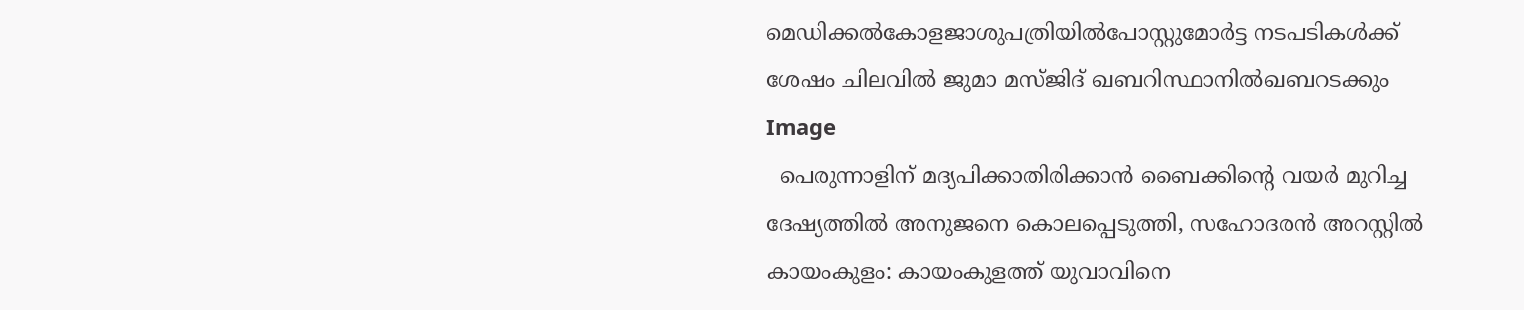മെഡിക്കല്‍കോളജാശുപത്രിയില്‍പോസ്റ്റുമോര്‍ട്ട നടപടികള്‍ക്ക് ശേഷം ചിലവില്‍ ജുമാ മസ്ജിദ് ഖബറിസ്ഥാനില്‍ഖബറടക്കും
Image
  പെരുന്നാളിന് മദ്യപിക്കാതിരിക്കാൻ ബൈക്കിന്റെ വയർ മുറിച്ച ദേഷ്യത്തിൽ അനുജനെ കൊലപ്പെടുത്തി, സഹോദരൻ അറസ്റ്റിൽ കായംകുളം: കായംകുളത്ത് യുവാവിനെ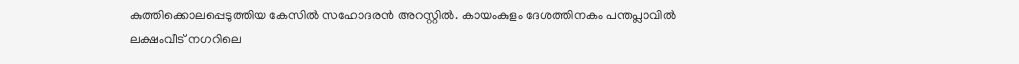കുത്തിക്കൊലപ്പെടുത്തിയ കേസിൽ സഹോദരൻ അറസ്റ്റിൽ. കായംകുളം ദേശത്തിനകം പന്തപ്ലാവിൽ ലക്ഷംവീട് നഗറിലെ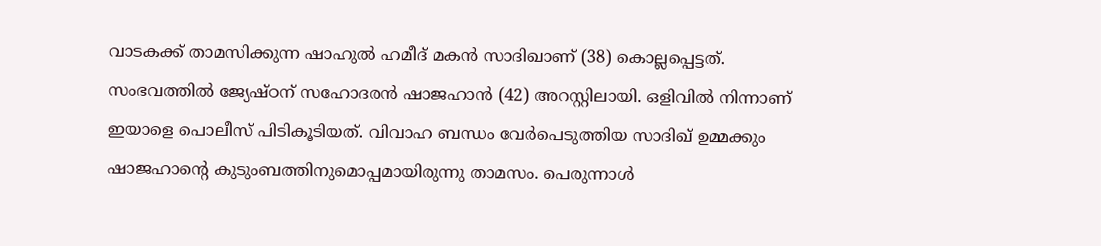വാടകക്ക് താമസിക്കുന്ന ഷാഹുൽ ഹമീദ് മകൻ സാദിഖാണ് (38) കൊല്ലപ്പെട്ടത്. സംഭവത്തിൽ ജ്യേഷ്ഠന് സഹോദരൻ ഷാജഹാന്‍ (42) അറസ്റ്റിലായി. ഒളിവിൽ നിന്നാണ് ഇയാളെ പൊലീസ് പിടികൂടിയത്. വിവാഹ ബന്ധം വേർപെടുത്തിയ സാദിഖ് ഉമ്മക്കും ഷാജഹാന്റെ കുടുംബത്തിനുമൊപ്പമായിരുന്നു താമസം. പെരുന്നാൾ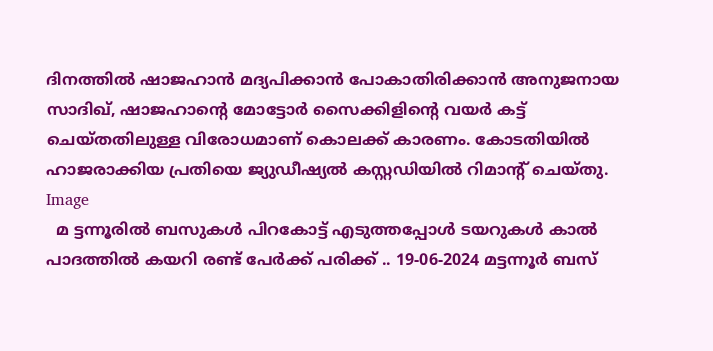ദിനത്തില്‍ ഷാജഹാൻ മദ്യപിക്കാൻ പോകാതിരിക്കാൻ അനുജനായ സാദിഖ്, ഷാജഹാന്റെ മോട്ടോർ സൈക്കിളിന്റെ വയർ കട്ട് ചെയ്തതിലുള്ള വിരോധമാണ് കൊലക്ക് കാരണം. കോടതിയിൽ ഹാജരാക്കിയ പ്രതിയെ ജ്യുഡീഷ്യൽ കസ്റ്റഡിയിൽ റിമാന്റ് ചെയ്തു.
Image
  മ ട്ടന്നൂരില്‍ ബസുകള്‍ പിറകോട്ട് എടുത്തപ്പോള്‍ ടയറുകള്‍ കാല്‍ പാദത്തില്‍ കയറി രണ്ട് പേര്‍ക്ക് പരിക്ക് .. 19-06-2024 മട്ടന്നൂര്‍ ബസ്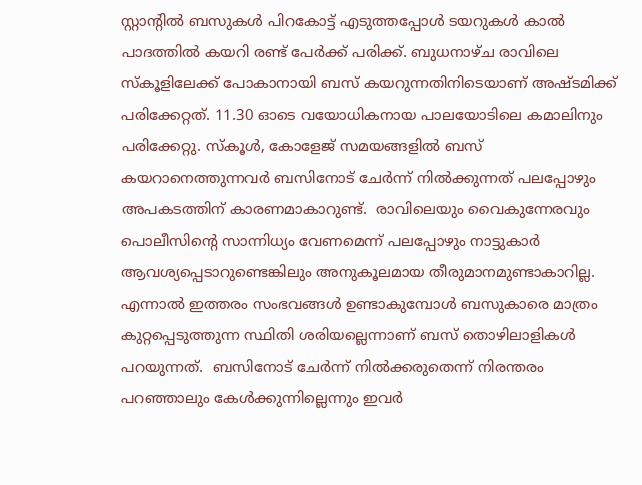സ്റ്റാന്റില്‍ ബസുകള്‍ പിറകോട്ട് എടുത്തപ്പോള്‍ ടയറുകള്‍ കാല്‍ പാദത്തില്‍ കയറി രണ്ട് പേര്‍ക്ക് പരിക്ക്. ബുധനാഴ്ച രാവിലെ സ്‌കൂളിലേക്ക് പോകാനായി ബസ് കയറുന്നതിനിടെയാണ് അഷ്ടമിക്ക് പരിക്കേറ്റത്. 11.30 ഓടെ വയോധികനായ പാലയോടിലെ കമാലിനും പരിക്കേറ്റു. സ്‌കൂള്‍, കോളേജ് സമയങ്ങളില്‍ ബസ് കയറാനെത്തുന്നവര്‍ ബസിനോട് ചേര്‍ന്ന് നില്‍ക്കുന്നത് പലപ്പോഴും അപകടത്തിന് കാരണമാകാറുണ്ട്.  രാവിലെയും വൈകുന്നേരവും പൊലീസിന്റെ സാന്നിധ്യം വേണമെന്ന് പലപ്പോഴും നാട്ടുകാര്‍ ആവശ്യപ്പെടാറുണ്ടെങ്കിലും അനുകൂലമായ തീരുമാനമുണ്ടാകാറില്ല.  എന്നാല്‍ ഇത്തരം സംഭവങ്ങള്‍ ഉണ്ടാകുമ്പോള്‍ ബസുകാരെ മാത്രം കുറ്റപ്പെടുത്തുന്ന സ്ഥിതി ശരിയല്ലെന്നാണ് ബസ് തൊഴിലാളികള്‍ പറയുന്നത്.  ബസിനോട് ചേര്‍ന്ന് നില്‍ക്കരുതെന്ന് നിരന്തരം പറഞ്ഞാലും കേള്‍ക്കുന്നില്ലെന്നും ഇവര്‍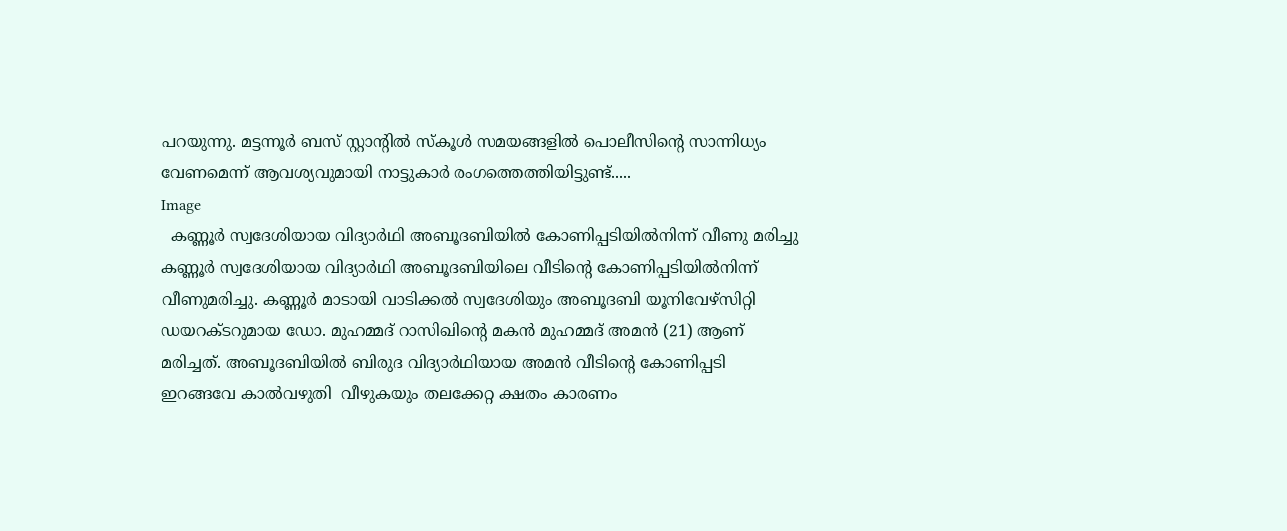പറയുന്നു. മട്ടന്നൂര്‍ ബസ് സ്റ്റാന്റില്‍ സ്‌കൂള്‍ സമയങ്ങളില്‍ പൊലീസിന്റെ സാന്നിധ്യം വേണമെന്ന് ആവശ്യവുമായി നാട്ടുകാര്‍ രംഗത്തെത്തിയിട്ടുണ്ട്.....
Image
  കണ്ണൂർ സ്വദേശിയായ വിദ്യാർഥി അബൂദബിയിൽ കോണിപ്പടിയിൽനിന്ന് വീണു മരിച്ചു  കണ്ണൂർ സ്വദേശിയായ വിദ്യാർഥി അബൂദബിയിലെ വീടിന്‍റെ കോണിപ്പടിയിൽനിന്ന്  വീണുമരിച്ചു. കണ്ണൂർ മാടായി വാടിക്കൽ സ്വദേശിയും അബൂദബി യൂനിവേഴ്സിറ്റി  ഡയറക്ടറുമായ ഡോ. മുഹമ്മദ് റാസിഖിന്‍റെ മകൻ മുഹമ്മദ് അമൻ (21) ആണ് മരിച്ചത്. അബൂദബിയിൽ ബിരുദ വിദ്യാർഥിയായ അമൻ വീടിന്‍റെ കോണിപ്പടി ഇറങ്ങവേ കാൽവഴുതി  വീഴുകയും തലക്കേറ്റ ക്ഷതം കാരണം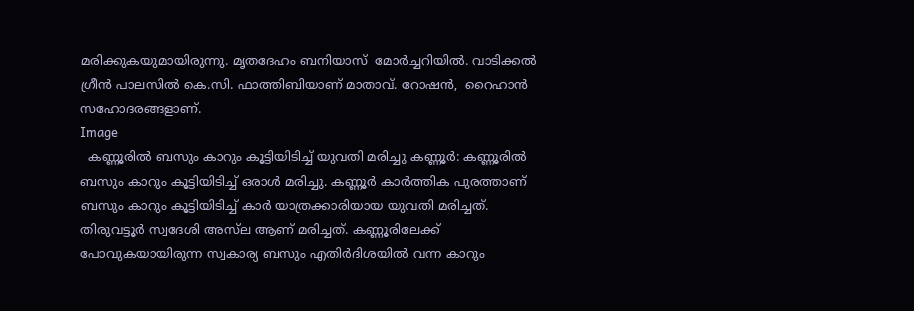മരിക്കുകയുമായിരുന്നു. മൃതദേഹം ബനിയാസ്  മോർച്ചറിയിൽ. വാടിക്കൽ ഗ്രീൻ പാലസിൽ കെ.സി. ഫാത്തിബിയാണ് മാതാവ്. റോഷൻ,  റൈഹാൻ സഹോദരങ്ങളാണ്.
Image
  കണ്ണൂരില്‍ ബസും കാറും കൂട്ടിയിടിച്ച് യുവതി മരിച്ചു കണ്ണൂര്‍: കണ്ണൂരില്‍ ബസും കാറും കൂട്ടിയിടിച്ച് ഒരാള്‍ മരിച്ചു. കണ്ണൂർ കാർത്തിക പുരത്താണ് ബസും കാറും കൂട്ടിയിടിച്ച് കാർ യാത്രക്കാരിയായ യുവതി മരിച്ചത്. തിരുവട്ടൂർ സ്വദേശി അസ്‌ല ആണ് മരിച്ചത്. കണ്ണൂരിലേക്ക് പോവുകയായിരുന്ന സ്വകാര്യ ബസും എതിർദിശയിൽ വന്ന കാറും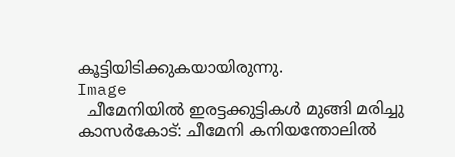കൂട്ടിയിടിക്കുകയായിരുന്നു.
Image
  ചീമേനിയിൽ ഇരട്ടക്കുട്ടികൾ‌ മുങ്ങി മരിച്ചു കാസർകോട്: ചീമേനി കനിയന്തോലിൽ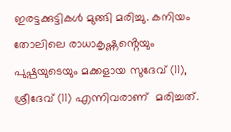ഇരട്ടക്കുട്ടികൾ മുങ്ങി മരിച്ചു. കനിയം തോലിലെ രാധാകൃഷ്ണൻ്റെയും പുഷ്പയുടെയും മക്കളായ സുദേവ് (11), ശ്രീദേവ് (11) എന്നിവരാണ്  മരിച്ചത്.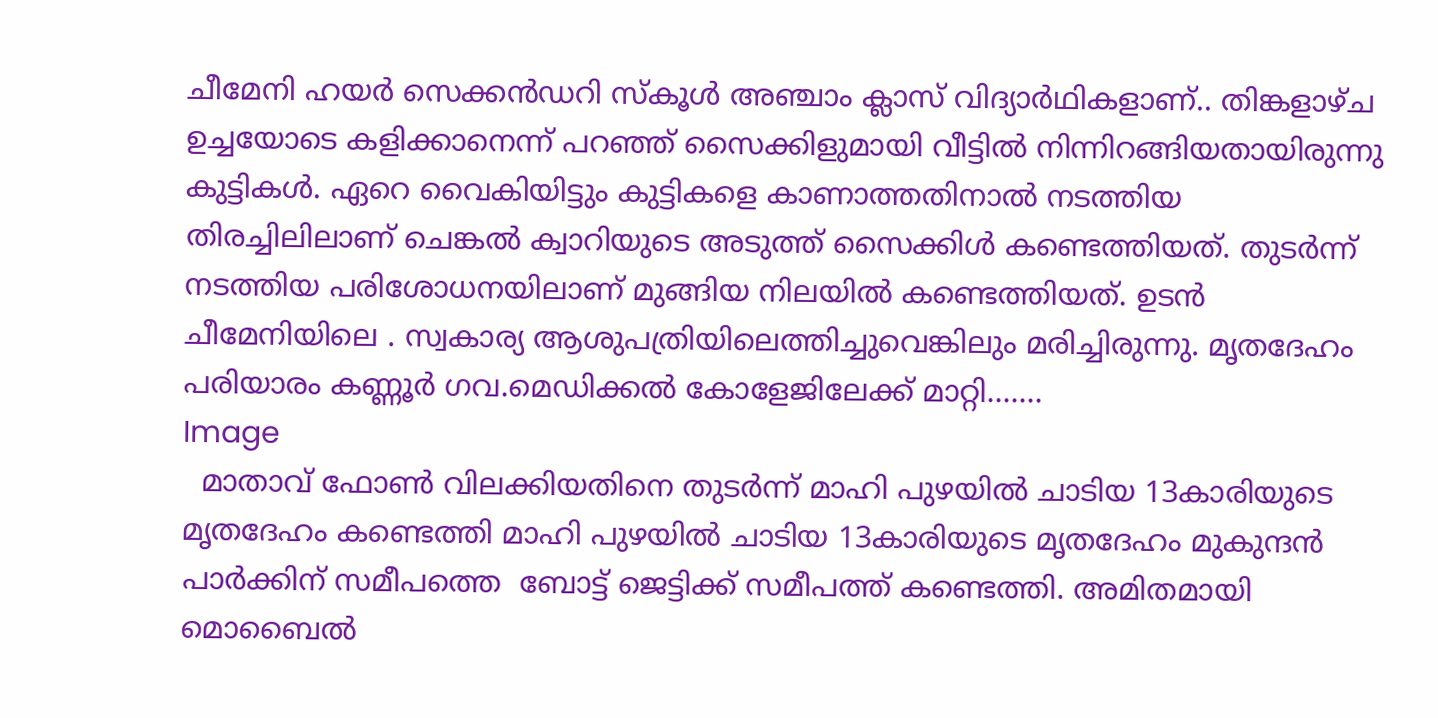ചീമേനി ഹയർ സെക്കൻഡറി സ്കൂൾ അഞ്ചാം ക്ലാസ് വിദ്യാർഥികളാണ്.. തിങ്കളാഴ്ച ഉച്ചയോടെ കളിക്കാനെന്ന് പറഞ്ഞ് സൈക്കിളുമായി വീട്ടില്‍ നിന്നിറങ്ങിയതായിരുന്നു കുട്ടികള്‍. ഏറെ വൈകിയിട്ടും കുട്ടികളെ കാണാത്തതിനാല്‍ നടത്തിയ  തിരച്ചിലിലാണ് ചെങ്കല്‍ ക്വാറിയുടെ അടുത്ത് സൈക്കിള്‍ കണ്ടെത്തിയത്. തുടര്‍ന്ന് നടത്തിയ പരിശോധനയിലാണ് മുങ്ങിയ നിലയില്‍ കണ്ടെത്തിയത്. ഉടന്‍ ചീമേനിയിലെ . സ്വകാര്യ ആശുപത്രിയിലെത്തിച്ചുവെങ്കിലും മരിച്ചിരുന്നു. മൃതദേഹം പരിയാരം കണ്ണൂര്‍ ഗവ.മെഡിക്കല്‍ കോളേജിലേക്ക് മാറ്റി.......
Image
  മാതാവ് ഫോൺ വിലക്കിയതിനെ തുടർന്ന് മാഹി പുഴയിൽ ചാടിയ 13കാരിയുടെ മൃതദേഹം കണ്ടെത്തി മാഹി പുഴയിൽ ചാടിയ 13കാരിയുടെ മൃതദേഹം മുകുന്ദൻ പാർക്കിന് സമീപത്തെ  ബോട്ട് ജെട്ടിക്ക് സമീപത്ത് കണ്ടെത്തി. അമിതമായി മൊബൈൽ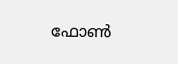ഫോൺ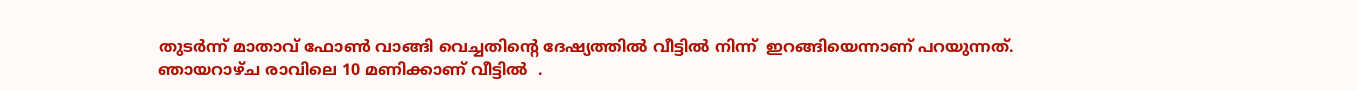തുടർന്ന് മാതാവ് ഫോൺ വാങ്ങി വെച്ചതിൻ്റെ ദേഷ്യത്തിൽ വീട്ടിൽ നിന്ന്  ഇറങ്ങിയെന്നാണ് പറയുന്നത്. ഞായറാഴ്ച രാവിലെ 10 മണിക്കാണ് വീട്ടിൽ  .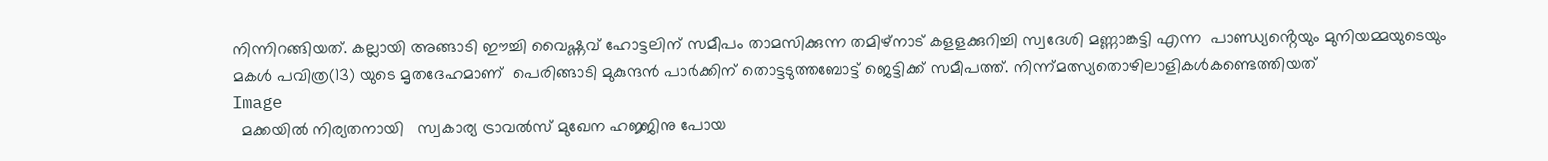നിന്നിറങ്ങിയത്. കല്ലായി അങ്ങാടി ഈച്ചി വൈഷ്ണവ് ഹോട്ടലിന് സമീപം താമസിക്കുന്ന തമിഴ്നാട് കളളക്കുറിച്ചി സ്വദേശി മണ്ണാങ്കട്ടി എന്ന  പാണ്ഡ്യൻ്റെയും മുനിയമ്മയുടെയും മകൾ പവിത്ര(13) യുടെ മൃതദേഹമാണ്  പെരിങ്ങാടി മുകുന്ദൻ പാർക്കിന് തൊട്ടടുത്തബോട്ട് ജെട്ടിക്ക് സമീപത്ത്. നിന്ന്മത്സ്യതൊഴിലാളികൾകണ്ടെത്തിയത്
Image
  മക്കയിൽ നിര്യതനായി   സ്വകാര്യ ട്രാവൽസ് മുഖേന ഹജ്ജിനു പോയ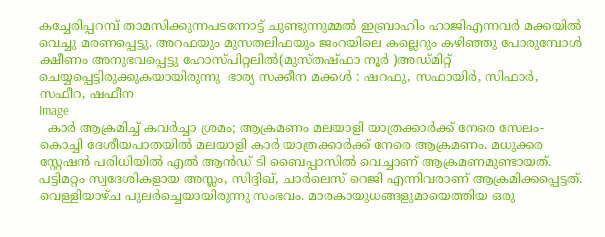കച്ചേരിപ്പറമ്പ് താമസിക്കുന്നപടന്നോട്ട് ചുണ്ടുന്നുമ്മൽ ഇബ്രാഹിം ഹാജിഎന്നവർ മക്കയിൽ വെച്ചു മരണപ്പെട്ടു. അറഫയും മുസതലിഫയും ജംറയിലെ കല്ലെറും കഴിഞ്ഞു പോരുമ്പോൾ ക്ഷീണം അനുഭവപ്പെട്ടു ഹോസ്പിറ്റലിൽ(മുസ്തഷ്ഫാ നൂർ )അഡ്മിറ്റ് ചെയ്യപ്പെട്ടിരുക്കുകയായിരുന്നു  ഭാര്യ സക്കീന മക്കൾ : ഷറഫു, സഫായിർ, സിഫാർ, സഫീറ, ഷഫീന
Image
  കാർ ആക്രമിച്ച് കവർച്ചാ ശ്രമം; ആക്രമണം മലയാളി യാത്രക്കാർക്ക് നേരെ സേലം- കൊച്ചി ദേശീയപാതയില്‍ മലയാളി കാര്‍ യാത്രക്കാര്‍ക്ക് നേരെ ആക്രമണം. മധുക്കര സ്റ്റേഷന്‍ പരിധിയില്‍ എല്‍ ആന്‍ഡ് ടി ബൈപ്പാസില്‍ വെച്ചാണ് ആക്രമണമുണ്ടായത്. പട്ടിമറ്റം സ്വദേശികളായ അസ്ലം, സിദ്ദിഖ്, ചാര്‍ലെസ് റെജി എന്നിവരാണ് ആക്രമിക്കപ്പെട്ടത്. വെള്ളിയാഴ്ച പുലര്‍ച്ചെയായിരുന്നു സംഭവം. മാരകായുധങ്ങളുമായെത്തിയ ഒരു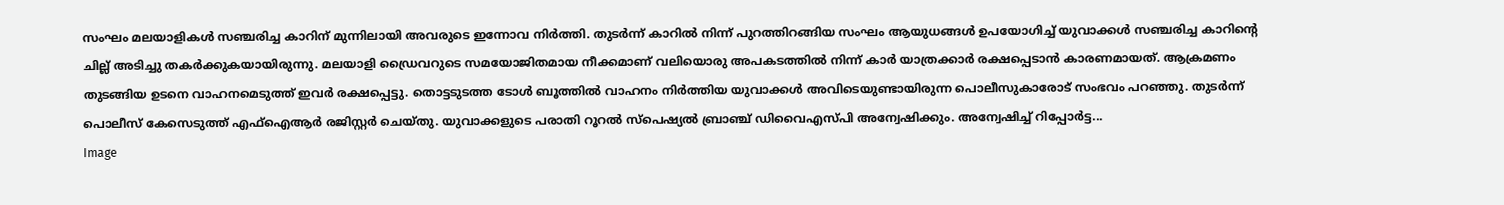സംഘം മലയാളികള്‍ സഞ്ചരിച്ച കാറിന് മുന്നിലായി അവരുടെ ഇന്നോവ നിര്‍ത്തി. തുടര്‍ന്ന് കാറില്‍ നിന്ന് പുറത്തിറങ്ങിയ സംഘം ആയുധങ്ങള്‍ ഉപയോഗിച്ച് യുവാക്കള്‍ സഞ്ചരിച്ച കാറിന്റെ ചില്ല് അടിച്ചു തകര്‍ക്കുകയായിരുന്നു. മലയാളി ഡ്രൈവറുടെ സമയോജിതമായ നീക്കമാണ് വലിയൊരു അപകടത്തില്‍ നിന്ന് കാര്‍ യാത്രക്കാര്‍ രക്ഷപ്പെടാന്‍ കാരണമായത്. ആക്രമണം തുടങ്ങിയ ഉടനെ വാഹനമെടുത്ത് ഇവര്‍ രക്ഷപ്പെട്ടു. തൊട്ടടുടത്ത ടോള്‍ ബൂത്തില്‍ വാഹനം നിര്‍ത്തിയ യുവാക്കള്‍ അവിടെയുണ്ടായിരുന്ന പൊലീസുകാരോട് സംഭവം പറഞ്ഞു. തുടര്‍ന്ന് പൊലീസ് കേസെടുത്ത് എഫ്‌ഐആര്‍ രജിസ്റ്റര്‍ ചെയ്തു. യുവാക്കളുടെ പരാതി റൂറല്‍ സ്‌പെഷ്യല്‍ ബ്രാഞ്ച് ഡിവൈഎസ്പി അന്വേഷിക്കും. അന്വേഷിച്ച് റിപ്പോര്‍ട്ട...
Image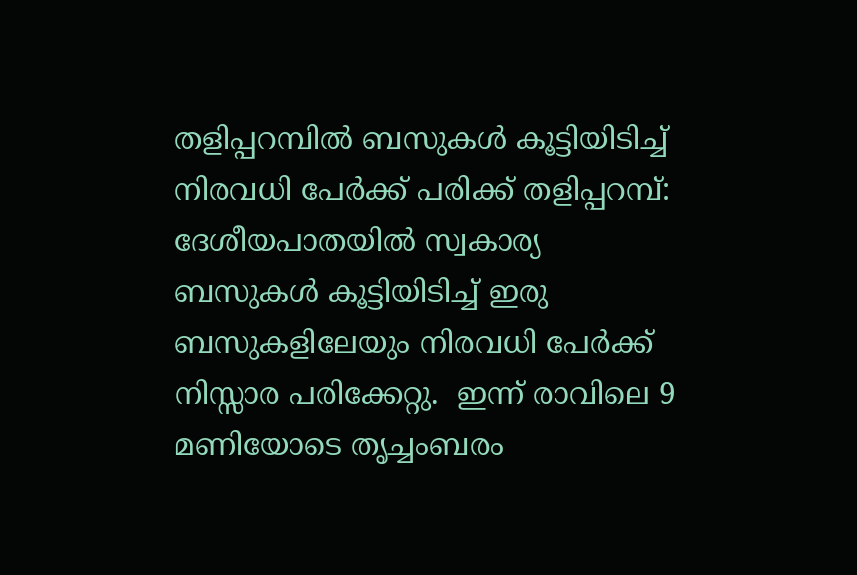തളിപ്പറമ്പില്‍ ബസുകള്‍ കൂട്ടിയിടിച്ച് നിരവധി പേര്‍ക്ക് പരിക്ക് തളിപ്പറമ്പ്: ദേശീയപാതയില്‍ സ്വകാര്യ ബസുകള്‍ കൂട്ടിയിടിച്ച് ഇരു ബസുകളിലേയും നിരവധി പേര്‍ക്ക് നിസ്സാര പരിക്കേറ്റു.  ഇന്ന് രാവിലെ 9 മണിയോടെ തൃച്ചംബരം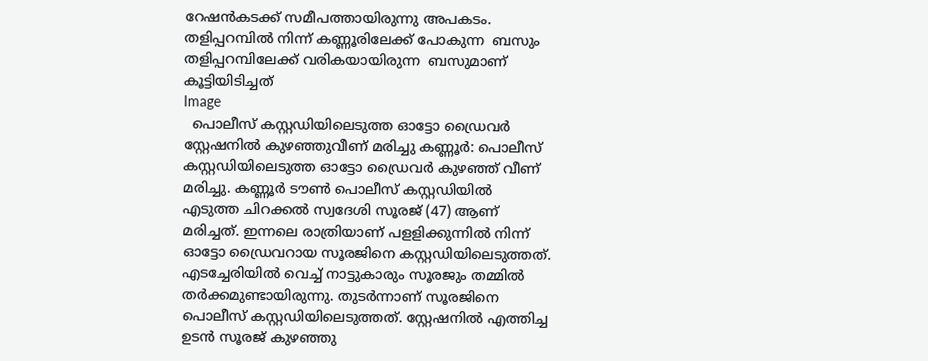റേഷന്‍കടക്ക് സമീപത്തായിരുന്നു അപകടം.  തളിപ്പറമ്പില്‍ നിന്ന് കണ്ണൂരിലേക്ക് പോകുന്ന  ബസും തളിപ്പറമ്പിലേക്ക് വരികയായിരുന്ന  ബസുമാണ് കൂട്ടിയിടിച്ചത്
Image
  പൊലീസ് കസ്റ്റഡിയിലെടുത്ത ഓട്ടോ ഡ്രൈവര്‍ സ്റ്റേഷനില്‍ കുഴഞ്ഞുവീണ് മരിച്ചു കണ്ണൂർ: പൊലീസ് കസ്റ്റഡിയിലെടുത്ത ഓട്ടോ ഡ്രൈവർ കുഴഞ്ഞ് വീണ് മരിച്ചു. കണ്ണൂർ ടൗൺ പൊലീസ് കസ്റ്റഡിയിൽ എടുത്ത ചിറക്കൽ സ്വദേശി സൂരജ് (47) ആണ് മരിച്ചത്. ഇന്നലെ രാത്രിയാണ് പളളിക്കുന്നിൽ നിന്ന് ഓട്ടോ ഡ്രൈവറായ സൂരജിനെ കസ്റ്റഡിയിലെടുത്തത്. എടച്ചേരിയിൽ വെച്ച് നാട്ടുകാരും സൂരജും തമ്മിൽ തർക്കമുണ്ടായിരുന്നു. തുടർന്നാണ് സൂരജിനെ പൊലീസ് കസ്റ്റഡിയിലെടുത്തത്. സ്റ്റേഷനിൽ എത്തിച്ച ഉടൻ സൂരജ് കുഴഞ്ഞു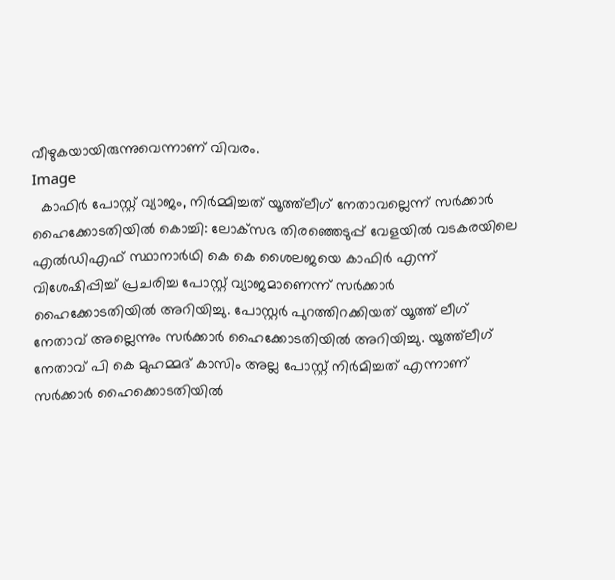വീഴുകയായിരുന്നുവെന്നാണ് വിവരം.
Image
  കാഫിര്‍ പോസ്റ്റ് വ്യാജം, നിര്‍മ്മിച്ചത് യൂത്ത്‌ലീഗ് നേതാവല്ലെന്ന് സര്‍ക്കാര്‍ ഹൈക്കോടതിയില്‍ കൊച്ചി: ലോക്‌സഭ തിരഞ്ഞെടുപ്പ് വേളയില്‍ വടകരയിലെ എല്‍ഡിഎഫ് സ്ഥാനാര്‍ഥി കെ കെ ശൈലജയെ കാഫിര്‍ എന്ന് വിശേഷിപ്പിച്ച് പ്രചരിച്ച പോസ്റ്റ് വ്യാജമാണെന്ന് സര്‍ക്കാര്‍ ഹൈക്കോടതിയില്‍ അറിയിച്ചു. പോസ്റ്റര്‍ പുറത്തിറക്കിയത് യൂത്ത് ലീഗ് നേതാവ് അല്ലെന്നും സര്‍ക്കാര്‍ ഹൈക്കോടതിയില്‍ അറിയിച്ചു. യൂത്ത്‌ലീഗ് നേതാവ് പി കെ മുഹമ്മദ് കാസിം അല്ല പോസ്റ്റ് നിര്‍മിച്ചത് എന്നാണ് സര്‍ക്കാര്‍ ഹൈക്കൊടതിയില്‍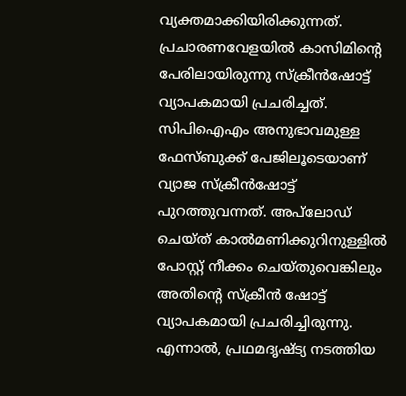വ്യക്തമാക്കിയിരിക്കുന്നത്. പ്രചാരണവേളയില്‍ കാസിമിന്റെ പേരിലായിരുന്നു സ്‌ക്രീന്‍ഷോട്ട് വ്യാപകമായി പ്രചരിച്ചത്. സിപിഐഎം അനുഭാവമുള്ള ഫേസ്ബുക്ക് പേജിലൂടെയാണ് വ്യാജ സ്‌ക്രീന്‍ഷോട്ട് പുറത്തുവന്നത്. അപ്‌ലോഡ് ചെയ്ത് കാല്‍മണിക്കുറിനുള്ളില്‍ പോസ്റ്റ് നീക്കം ചെയ്തുവെങ്കിലും അതിന്റെ സ്‌ക്രീന്‍ ഷോട്ട് വ്യാപകമായി പ്രചരിച്ചിരുന്നു. എന്നാല്‍, പ്രഥമദൃഷ്ട്യ നടത്തിയ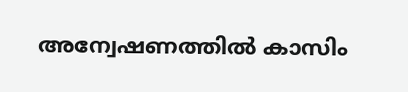അന്വേഷണത്തില്‍ കാസിം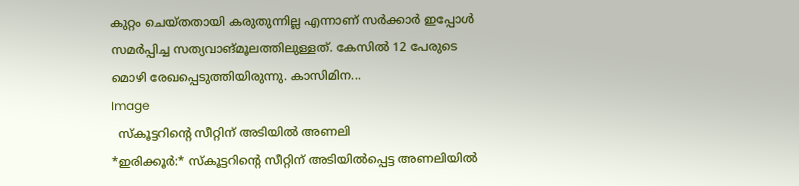കുറ്റം ചെയ്തതായി കരുതുന്നില്ല എന്നാണ് സര്‍ക്കാര്‍ ഇപ്പോള്‍ സമര്‍പ്പിച്ച സത്യവാങ്മൂലത്തിലുള്ളത്. കേസില്‍ 12 പേരുടെ മൊഴി രേഖപ്പെടുത്തിയിരുന്നു. കാസിമിന...
Image
  സ്കൂട്ടറിന്റെ സീറ്റിന് അടിയിൽ അണലി                                                                                                                   *ഇരിക്കൂർ:* സ്കൂട്ടറിന്റെ സീറ്റിന് അടിയിൽപ്പെട്ട അണലിയിൽ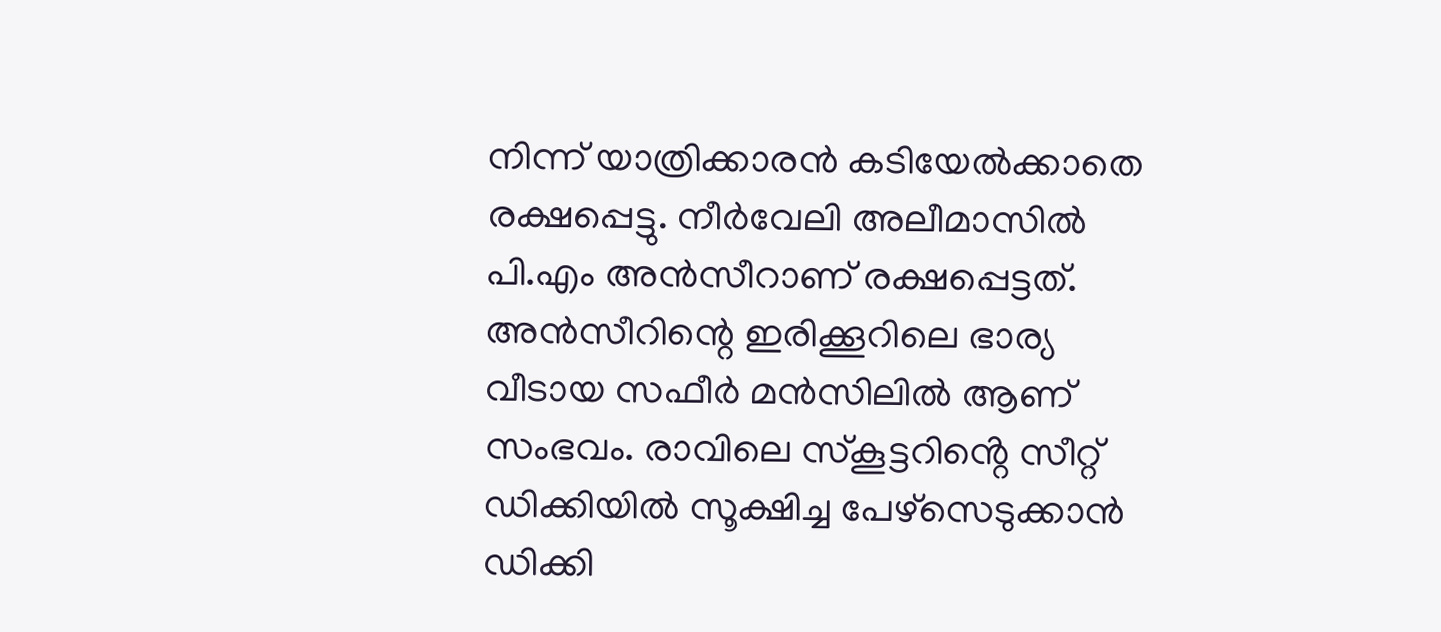നിന്ന് യാത്രിക്കാരൻ കടിയേൽക്കാതെ രക്ഷപ്പെട്ടു. നീർവേലി അലീമാസിൽ പി.എം അൻസീറാണ് രക്ഷപ്പെട്ടത്. അൻസീറിന്റെ ഇരിക്കൂറിലെ ഭാര്യ വീടായ സഫീർ മൻസിലിൽ ആണ് സംഭവം. രാവിലെ സ്കൂട്ടറിൻ്റെ സീറ്റ് ഡിക്കിയിൽ സൂക്ഷിച്ച പേഴ്സെടുക്കാൻ ഡിക്കി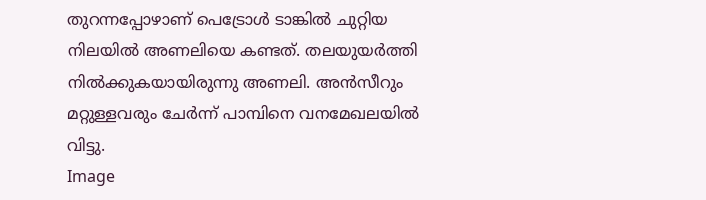തുറന്നപ്പോഴാണ് പെട്രോൾ ടാങ്കിൽ ചുറ്റിയ നിലയിൽ അണലിയെ കണ്ടത്. തലയുയർത്തി നിൽക്കുകയായിരുന്നു അണലി. അൻസീറും മറ്റുള്ളവരും ചേർന്ന് പാമ്പിനെ വനമേഖലയിൽ വിട്ടു.
Image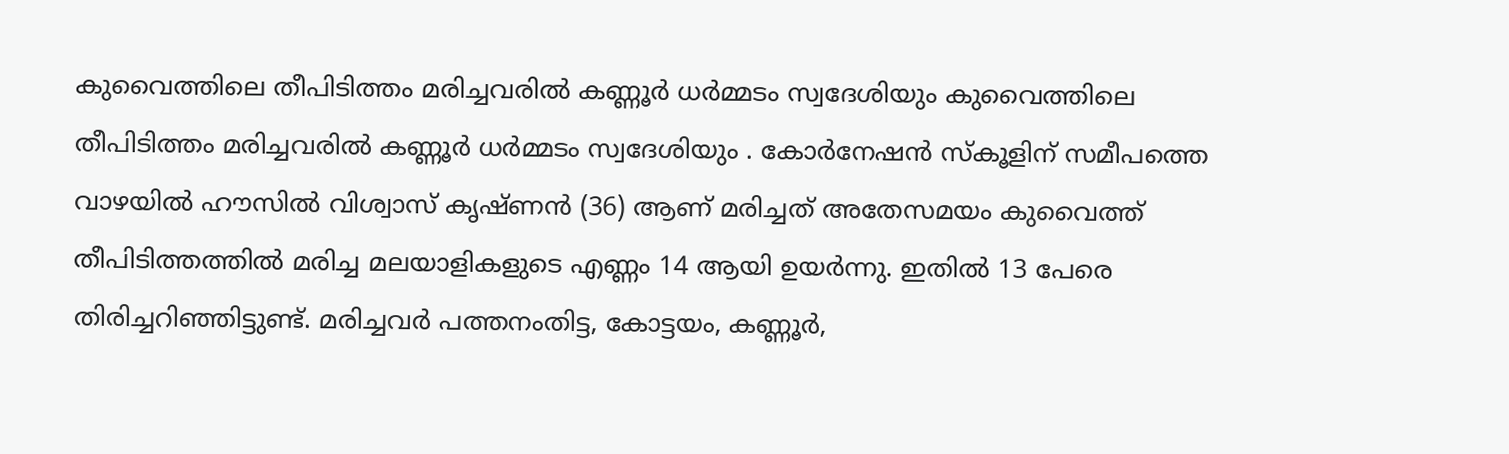കുവൈത്തിലെ തീപിടിത്തം മരിച്ചവരിൽ കണ്ണൂർ ധർമ്മടം സ്വദേശിയും കുവൈത്തിലെ തീപിടിത്തം മരിച്ചവരിൽ കണ്ണൂർ ധർമ്മടം സ്വദേശിയും . കോർനേഷൻ സ്‌കൂളിന് സമീപത്തെ വാഴയിൽ ഹൗസിൽ വിശ്വാസ് കൃഷ്‌ണൻ (36) ആണ് മരിച്ചത് അതേസമയം കുവൈത്ത് തീപിടിത്തത്തിൽ മരിച്ച മലയാളികളുടെ എണ്ണം 14 ആയി ഉയർന്നു. ഇതിൽ 13 പേരെ തിരിച്ചറിഞ്ഞിട്ടുണ്ട്. മരിച്ചവർ പത്തനംതിട്ട, കോട്ടയം, കണ്ണൂർ,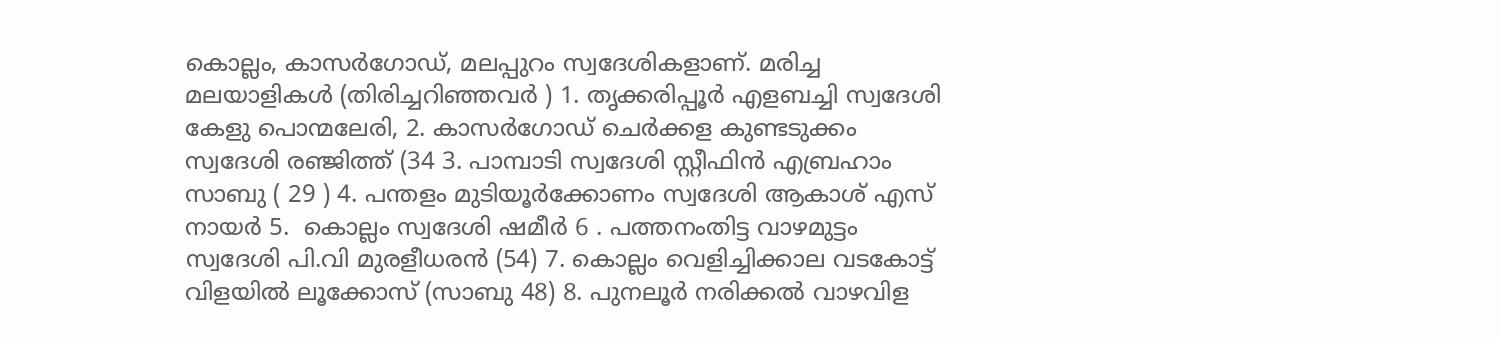കൊല്ലം, കാസർഗോഡ്, മലപ്പുറം സ്വദേശികളാണ്. മരിച്ച മലയാളികൾ (തിരിച്ചറിഞ്ഞവർ ) 1. തൃക്കരിപ്പൂർ എളബച്ചി സ്വദേശി കേളു പൊന്മലേരി, 2. കാസർഗോഡ് ചെർക്കള കുണ്ടടുക്കം സ്വദേശി രഞ്ജിത്ത് (34 3. പാമ്പാടി സ്വദേശി സ്റ്റീഫിൻ എബ്രഹാം സാബു ( 29 ) 4. പന്തളം മുടിയൂർക്കോണം സ്വദേശി ആകാശ് എസ് നായർ 5.  കൊല്ലം സ്വദേശി ഷമീർ 6 . പത്തനംതിട്ട വാഴമുട്ടം സ്വദേശി പി.വി മുരളീധരൻ (54) 7. കൊല്ലം വെളിച്ചിക്കാല വടകോട്ട് വിളയിൽ ലൂക്കോസ് (സാബു 48) 8. പുനലൂർ നരിക്കൽ വാഴവിള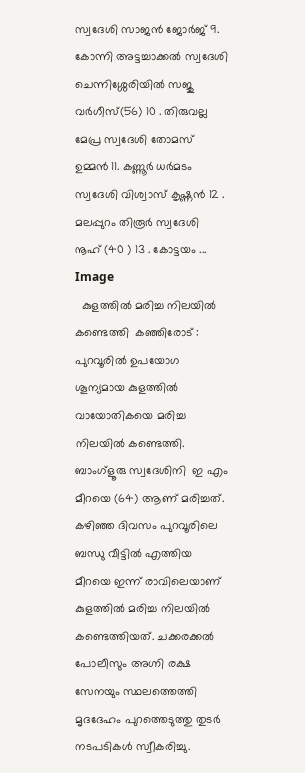സ്വദേശി സാജൻ ജോർജ് 9. കോന്നി അട്ടച്ചാക്കൽ സ്വദേശി ചെന്നിശ്ശേരിയിൽ സജു വർഗീസ്(56) 10 . തിരുവല്ല മേപ്ര സ്വദേശി തോമസ് ഉമ്മൻ 11. കണ്ണൂർ ധർമടം സ്വദേശി വിശ്വാസ് കൃഷ്ണൻ 12 . മലപ്പുറം തിരൂർ സ്വദേശി നൂഹ് (40 ) 13 . കോട്ടയം ...
Image
  കുളത്തിൽ മരിച്ച നിലയിൽ കണ്ടെത്തി  കഞ്ഞിരോട് : പുറവൂരിൽ ഉപയോഗ ശൂന്യമായ കുളത്തിൽ  വായോതികയെ മരിച്ച നിലയിൽ കണ്ടെത്തി. ബാംഗ്ളൂരു സ്വദേശിനി  ഇ എം മീറയെ (64) ആണ് മരിച്ചത്. കഴിഞ്ഞ ദിവസം പുറവൂരിലെ ബന്ധു വീട്ടിൽ എത്തിയ മീറയെ ഇന്ന്‌ രാവിലെയാണ്  കുളത്തിൽ മരിച്ച നിലയിൽ കണ്ടെത്തിയത്. ചക്കരക്കൽ പോലീസും അഗ്നി രക്ഷ സേനയും സ്ഥലത്തെത്തി മൃദദേഹം പുറത്തെടുത്തു തുടർ നടപടികൾ സ്വീകരിച്ചു.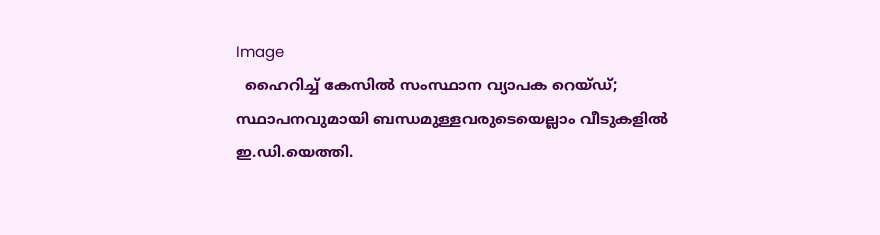Image
  ഹൈറിച്ച് കേസില്‍ സംസ്ഥാന വ്യാപക റെയ്ഡ്; സ്ഥാപനവുമായി ബന്ധമുള്ളവരുടെയെല്ലാം വീടുകളില്‍ ഇ.ഡി.യെത്തി.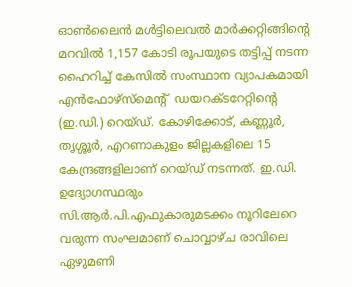ഓണ്‍ലൈന്‍ മള്‍ട്ടിലെവല്‍ മാര്‍ക്കറ്റിങ്ങിന്റെ മറവില്‍ 1,157 കോടി രൂപയുടെ തട്ടിപ്പ് നടന്ന ഹൈറിച്ച് കേസില്‍ സംസ്ഥാന വ്യാപകമായി എന്‍ഫോഴ്സ്മെന്റ്  ഡയറക്ടറേറ്റിന്റെ (ഇ.ഡി.) റെയ്ഡ്. കോഴിക്കോട്, കണ്ണൂര്‍, തൃശ്ശൂര്‍, എറണാകുളം ജില്ലകളിലെ 15 കേന്ദ്രങ്ങളിലാണ് റെയ്ഡ് നടന്നത്. ഇ.ഡി. ഉദ്യോഗസ്ഥരും  സി.ആര്‍.പി.എഫുകാരുമടക്കം നൂറിലേറെ വരുന്ന സംഘമാണ് ചൊവ്വാഴ്ച രാവിലെ ഏഴുമണി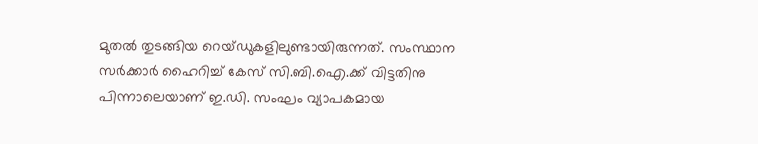മുതല്‍ തുടങ്ങിയ റെയ്ഡുകളിലുണ്ടായിരുന്നത്. സംസ്ഥാന സര്‍ക്കാര്‍ ഹൈറിച്ച് കേസ് സി.ബി.ഐ.ക്ക് വിട്ടതിനു പിന്നാലെയാണ് ഇ.ഡി. സംഘം വ്യാപകമായ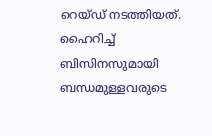റെയ്ഡ് നടത്തിയത്. ഹൈറിച്ച് ബിസിനസുമായി ബന്ധമുള്ളവരുടെ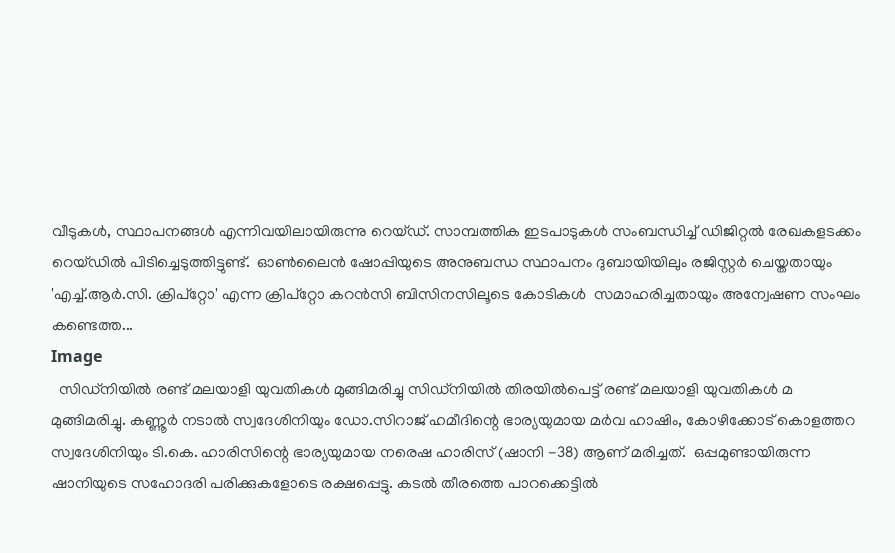വീടുകള്‍, സ്ഥാപനങ്ങള്‍ എന്നിവയിലായിരുന്നു റെയ്ഡ്. സാമ്പത്തിക ഇടപാടുകള്‍ സംബന്ധിച്ച് ഡിജിറ്റല്‍ രേഖകളടക്കം റെയ്ഡില്‍ പിടിച്ചെടുത്തിട്ടുണ്ട്.  ഓണ്‍ലൈന്‍ ഷോപ്പിയുടെ അനുബന്ധ സ്ഥാപനം ദുബായിയിലും രജിസ്റ്റര്‍ ചെയ്തതായും 'എച്ച്.ആര്‍.സി. ക്രിപ്റ്റോ' എന്ന ക്രിപ്റ്റോ കറന്‍സി ബിസിനസിലൂടെ കോടികള്‍  സമാഹരിച്ചതായും അന്വേഷണ സംഘം കണ്ടെത്ത...
Image
  സിഡ്നിയിൽ രണ്ട് മലയാളി യുവതികൾ മുങ്ങിമരിച്ചു സിഡ്നിയിൽ തിരയിൽപെട്ട് രണ്ട് മലയാളി യുവതികൾ മ മുങ്ങിമരിച്ചു. കണ്ണൂർ നടാൽ സ്വദേശിനിയും ഡോ.സിറാജ് ഹമീദിന്റെ ഭാര്യയുമായ മർവ ഹാഷിം, കോഴിക്കോട് കൊളത്തറ സ്വദേശിനിയും ടി.കെ. ഹാരിസിന്റെ ഭാര്യയുമായ നരെഷ ഹാരിസ് (ഷാനി -38) ആണ് മരിച്ചത്.  ഒപ്പമുണ്ടായിരുന്ന ഷാനിയുടെ സഹോദരി പരിക്കുകളോടെ രക്ഷപ്പെട്ടു. കടൽ തീരത്തെ പാറക്കെട്ടിൽ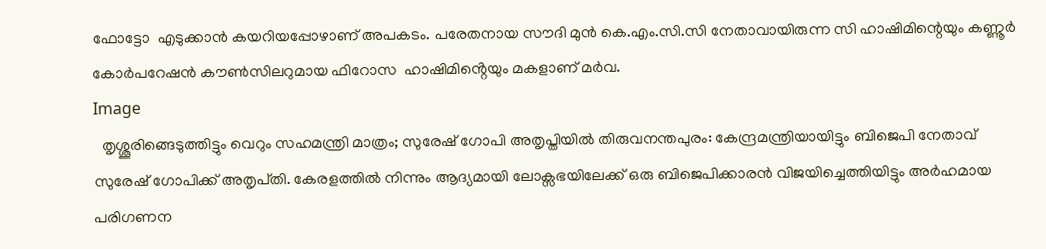ഫോട്ടോ  എടുക്കാൻ കയറിയപ്പോഴാണ് അപകടം. പരേതനായ സൗദി മുൻ കെ.എം.സി.സി നേതാവായിരുന്ന സി ഹാഷിമിന്റെയും കണ്ണൂർ കോർപറേഷൻ കൗൺസിലറുമായ ഫിറോസ  ഹാഷിമിൻ്റെയും മകളാണ് മർവ.
Image
  തൃശ്ശൂരിങ്ങെടുത്തിട്ടും വെറും സഹമന്ത്രി മാത്രം; സുരേഷ് ഗോപി അതൃപ്തിയിൽ തിരുവനന്തപുരം: കേന്ദ്രമന്ത്രിയായിട്ടും ബിജെപി നേതാവ് സുരേഷ് ഗോപിക്ക് അതൃപ്‌തി. കേരളത്തിൽ നിന്നും ആദ്യമായി ലോക്സഭയിലേക്ക് ഒരു ബിജെപിക്കാരൻ വിജയിച്ചെത്തിയിട്ടും അർഹമായ പരിഗണന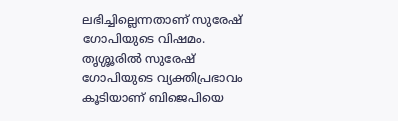ലഭിച്ചില്ലെന്നതാണ് സുരേഷ് ഗോപിയുടെ വിഷമം. തൃശ്ശൂരിൽ സുരേഷ് ഗോപിയുടെ വ്യക്തിപ്രഭാവം കൂടിയാണ് ബിജെപിയെ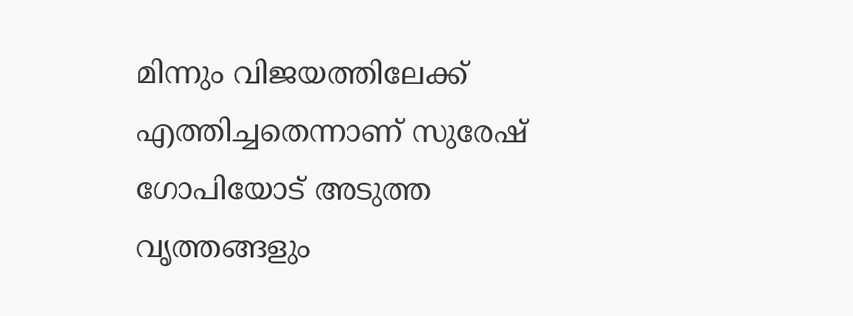മിന്നും വിജയത്തിലേക്ക് എത്തിച്ചതെന്നാണ് സുരേഷ് ഗോപിയോട് അടുത്ത വൃത്തങ്ങളും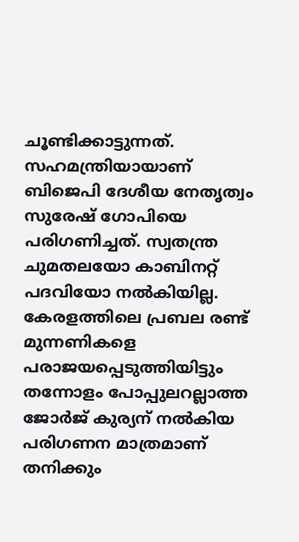ചൂണ്ടിക്കാട്ടുന്നത്. സഹമന്ത്രിയായാണ് ബിജെപി ദേശീയ നേതൃത്വം സുരേഷ് ഗോപിയെ പരിഗണിച്ചത്. സ്വതന്ത്ര ചുമതലയോ കാബിനറ്റ് പദവിയോ നൽകിയില്ല. കേരളത്തിലെ പ്രബല രണ്ട് മുന്നണികളെ പരാജയപ്പെടുത്തിയിട്ടും തന്നോളം പോപ്പുലറല്ലാത്ത ജോർജ് കുര്യന് നൽകിയ പരിഗണന മാത്രമാണ് തനിക്കും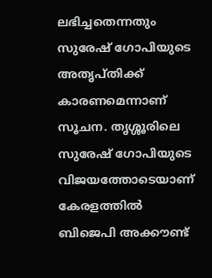ലഭിച്ചതെന്നതും സുരേഷ് ഗോപിയുടെ അതൃപ്തിക്ക് കാരണമെന്നാണ് സൂചന. തൃശ്ശൂരിലെ സുരേഷ് ഗോപിയുടെ വിജയത്തോടെയാണ് കേരളത്തിൽ ബിജെപി അക്കൗണ്ട്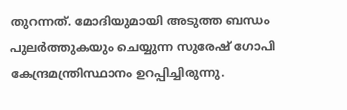തുറന്നത്. മോദിയുമായി അടുത്ത ബന്ധം പുലർത്തുകയും ചെയ്യുന്ന സുരേഷ് ഗോപി കേന്ദ്രമന്ത്രിസ്ഥാനം ഉറപ്പിച്ചിരുന്നു.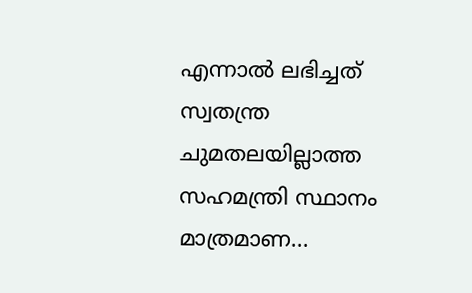എന്നാൽ ലഭിച്ചത് സ്വതന്ത്ര ചുമതലയില്ലാത്ത സഹമന്ത്രി സ്ഥാനം മാത്രമാണ...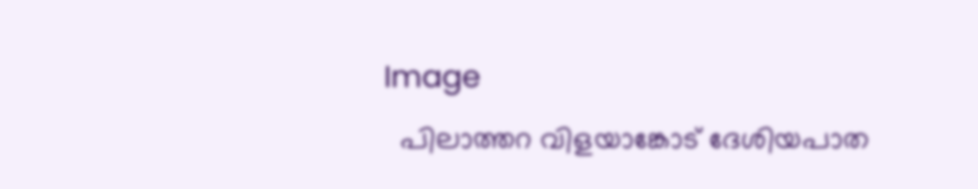Image
  പിലാത്തറ വിളയാങ്കോട് ദേശിയപാത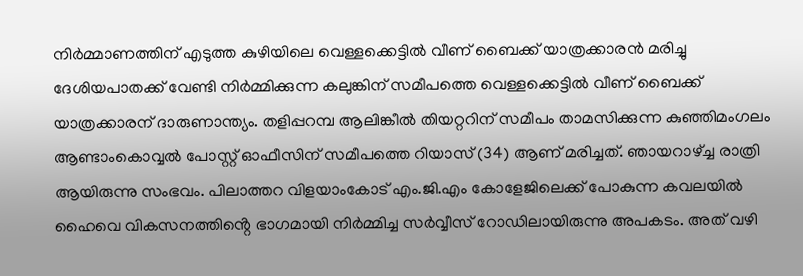നിർമ്മാണത്തിന് എടുത്ത കുഴിയിലെ വെള്ളക്കെട്ടിൽ വീണ് ബൈക്ക് യാത്രക്കാരൻ മരിച്ചു    ദേശിയപാതക്ക് വേണ്ടി നിർമ്മിക്കുന്ന കലുങ്കിന് സമീപത്തെ വെള്ളക്കെട്ടിൽ വീണ് ബൈക്ക് യാത്രക്കാരന് ദാരുണാന്ത്യം. തളിപ്പറമ്പ ആലിങ്കീൽ തിയറ്ററിന് സമീപം താമസിക്കുന്ന കുഞ്ഞിമംഗലം ആണ്ടാംകൊവ്വൽ പോസ്റ്റ് ഓഫീസിന് സമീപത്തെ റിയാസ് (34) ആണ് മരിച്ചത്. ഞായറാഴ്ച്ച രാത്രി ആയിരുന്നു സംഭവം. പിലാത്തറ വിളയാംകോട് എം.ജി.എം കോളേജിലെക്ക് പോകുന്ന കവലയിൽ ഹൈവെ വികസനത്തിൻ്റെ ഭാഗമായി നിർമ്മിച്ച സർവ്വീസ് റോഡിലായിരുന്നു അപകടം. അത് വഴി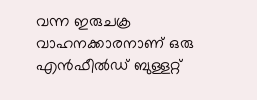വന്ന ഇരുചക്ര വാഹനക്കാരനാണ് ഒരു എൻഫീൽഡ് ബുള്ളറ്റ്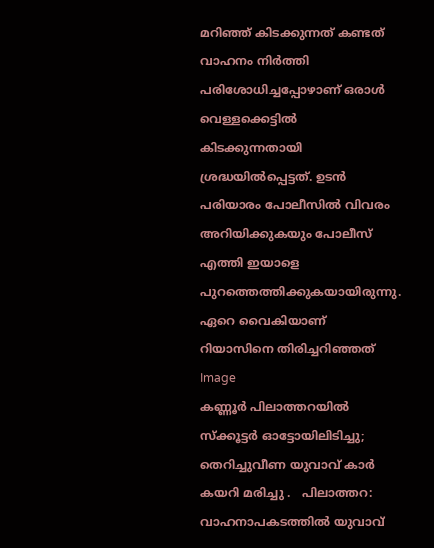മറിഞ്ഞ് കിടക്കുന്നത് കണ്ടത് വാഹനം നിർത്തി പരിശോധിച്ചപ്പോഴാണ് ഒരാൾ വെള്ളക്കെട്ടിൽ കിടക്കുന്നതായി ശ്രദ്ധയിൽപ്പെട്ടത്. ഉടൻ പരിയാരം പോലീസിൽ വിവരം അറിയിക്കുകയും പോലീസ് എത്തി ഇയാളെ പുറത്തെത്തിക്കുകയായിരുന്നു. ഏറെ വൈകിയാണ് റിയാസിനെ തിരിച്ചറിഞ്ഞത്
Image
കണ്ണൂർ പിലാത്തറയിൽ സ്‌ക്കൂട്ടര്‍ ഓട്ടോയിലിടിച്ചു; തെറിച്ചുവീണ യുവാവ് കാര്‍ കയറി മരിച്ചു .   പിലാത്തറ: വാഹനാപകടത്തില്‍ യുവാവ്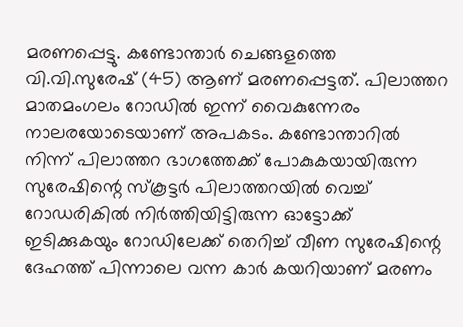മരണപ്പെട്ടു. കണ്ടോന്താര്‍ ചെങ്ങളത്തെ വി.വി.സുരേഷ് (45) ആണ് മരണപ്പെട്ടത്. പിലാത്തറ മാതമംഗലം റോഡില്‍ ഇന്ന് വൈകുന്നേരം നാലരയോടെയാണ് അപകടം. കണ്ടോന്താറില്‍ നിന്ന് പിലാത്തറ ഭാഗത്തേക്ക് പോകുകയായിരുന്ന സുരേഷിന്റെ സ്കൂട്ടര്‍ പിലാത്തറയില്‍ വെച്ച് റോഡരികില്‍ നിര്‍ത്തിയിട്ടിരുന്ന ഓട്ടോക്ക് ഇടിക്കുകയും റോഡിലേക്ക് തെറിച്ച് വീണ സുരേഷിന്റെ ദേഹത്ത് പിന്നാലെ വന്ന കാര്‍ കയറിയാണ് മരണം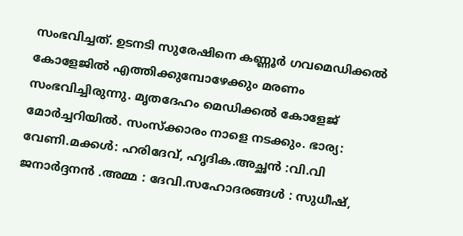സംഭവിച്ചത്. ഉടനടി സുരേഷിനെ കണ്ണൂര്‍ ഗവമെഡിക്കല്‍ കോളേജില്‍ എത്തിക്കുമ്പോഴേക്കും മരണം സംഭവിച്ചിരുന്നു. മൃതദേഹം മെഡിക്കല്‍ കോളേജ് മോര്‍ച്ചറിയില്‍. സംസ്‌ക്കാരം നാളെ നടക്കും. ഭാര്യ: വേണി.മക്കള്‍: ഹരിദേവ്, ഹൃദിക.അച്ഛന്‍ :വി.വി ജനാര്‍ദ്ദനന്‍ .അമ്മ : ദേവി.സഹോദരങ്ങള്‍ : സുധീഷ്,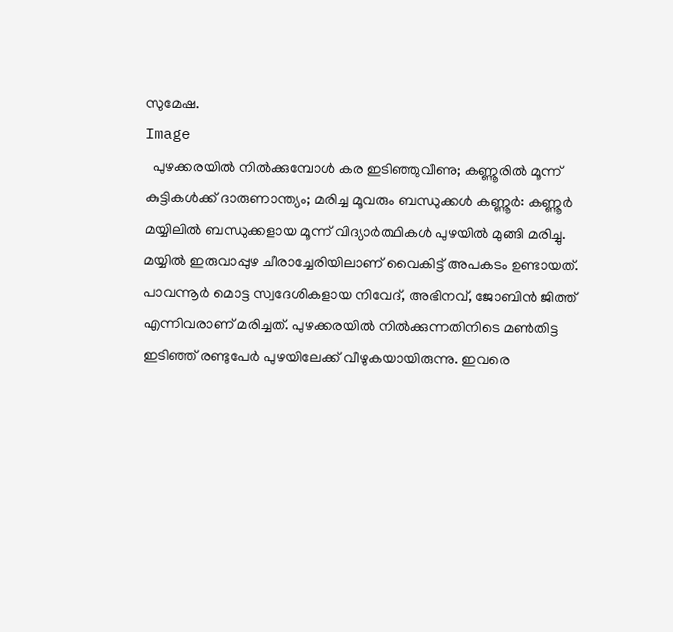സുമേഷ.
Image
  പുഴക്കരയിൽ നിൽക്കുമ്പോൾ കര ഇടിഞ്ഞുവീണു; കണ്ണൂരിൽ മൂന്ന് കുട്ടികൾക്ക് ദാരുണാന്ത്യം; മരിച്ച മൂവരും ബന്ധുക്കള്‍ കണ്ണൂർ: കണ്ണൂർ മയ്യിലിൽ ബന്ധുക്കളായ മൂന്ന് വിദ്യാർത്ഥികൾ പുഴയിൽ മുങ്ങി മരിച്ചു. മയ്യിൽ ഇരുവാപ്പുഴ ചീരാച്ചേരിയിലാണ് വൈകിട്ട് അപകടം ഉണ്ടായത്. പാവന്നൂർ മൊട്ട സ്വദേശികളായ നിവേദ്, അഭിനവ്, ജോബിൻ ജിത്ത് എന്നിവരാണ് മരിച്ചത്. പുഴക്കരയിൽ നിൽക്കുന്നതിനിടെ മൺതിട്ട ഇടിഞ്ഞ് രണ്ടുപേർ പുഴയിലേക്ക് വീഴുകയായിരുന്നു. ഇവരെ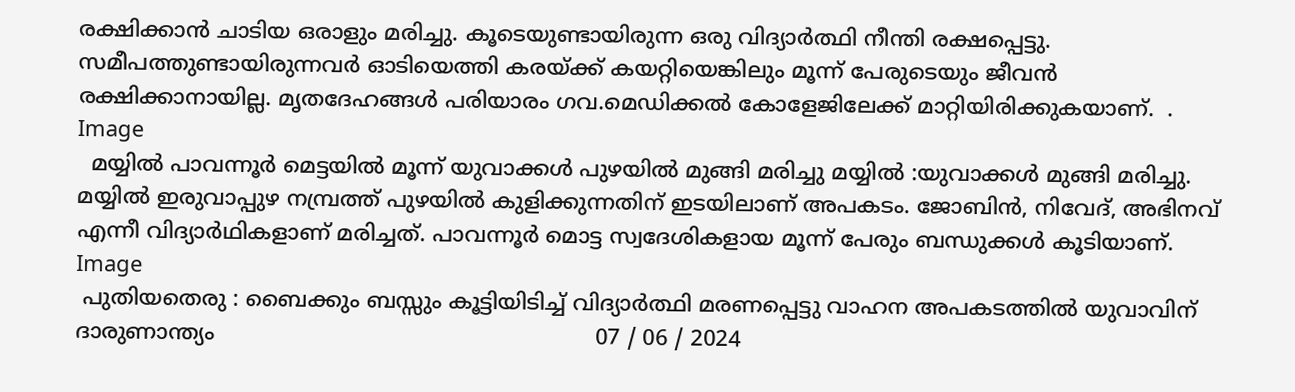രക്ഷിക്കാൻ ചാടിയ ഒരാളും മരിച്ചു. കൂടെയുണ്ടായിരുന്ന ഒരു വിദ്യാർത്ഥി നീന്തി രക്ഷപ്പെട്ടു. സമീപത്തുണ്ടായിരുന്നവർ ഓടിയെത്തി കരയ്ക്ക് കയറ്റിയെങ്കിലും മൂന്ന് പേരുടെയും ജീവൻ രക്ഷിക്കാനായില്ല. മൃതദേഹങ്ങൾ പരിയാരം ഗവ.മെഡിക്കൽ കോളേജിലേക്ക് മാറ്റിയിരിക്കുകയാണ്.  .
Image
  മയ്യിൽ പാവന്നൂർ മെട്ടയിൽ മൂന്ന് യുവാക്കൾ പുഴയിൽ മുങ്ങി മരിച്ചു മയ്യിൽ :യുവാക്കൾ മുങ്ങി മരിച്ചു. മയ്യിൽ ഇരുവാപ്പുഴ നമ്പ്രത്ത് പുഴയിൽ കുളിക്കുന്നതിന് ഇടയിലാണ് അപകടം. ജോബിൻ, നിവേദ്, അഭിനവ് എന്നീ വിദ്യാർഥികളാണ് മരിച്ചത്. പാവന്നൂർ മൊട്ട സ്വദേശികളായ മൂന്ന് പേരും ബന്ധുക്കൾ കൂടിയാണ്.
Image
 പുതിയതെരു : ബൈക്കും ബസ്സും കൂട്ടിയിടിച്ച് വിദ്യാർത്ഥി മരണപ്പെട്ടു വാഹന അപകടത്തിൽ യുവാവിന് ദാരുണാന്ത്യം                                                        07 / 06 / 2024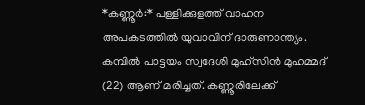*കണ്ണൂർ:* പള്ളിക്കുളത്ത് വാഹന അപകടത്തിൽ യുവാവിന് ദാരുണാന്ത്യം. കമ്പിൽ പാട്ടയം സ്വദേശി മുഹ്‌സിൻ മുഹമ്മദ് (22) ആണ് മരിച്ചത്. കണ്ണൂരിലേക്ക്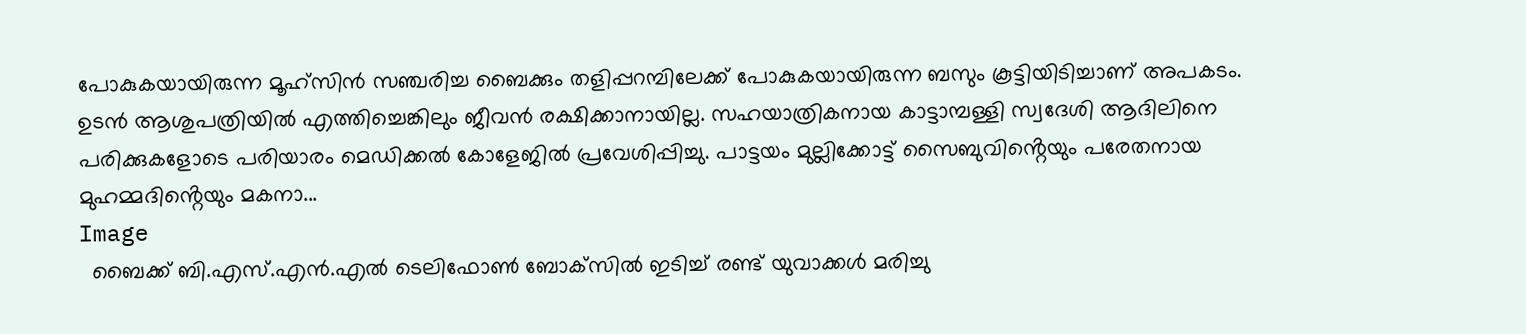പോകുകയായിരുന്ന മൂഹ്സിൻ സഞ്ചരിച്ച ബൈക്കും തളിപ്പറമ്പിലേക്ക് പോകുകയായിരുന്ന ബസും കൂട്ടിയിടിച്ചാണ് അപകടം. ഉടൻ ആശുപത്രിയിൽ എത്തിച്ചെങ്കിലും ജീവൻ രക്ഷിക്കാനായില്ല. സഹയാത്രികനായ കാട്ടാമ്പള്ളി സ്വദേശി ആദിലിനെ പരിക്കുകളോടെ പരിയാരം മെഡിക്കൽ കോളേജിൽ പ്രവേശിപ്പിച്ചു. പാട്ടയം മുല്ലിക്കോട്ട് സൈബുവിൻ്റെയും പരേതനായ മുഹമ്മദിൻ്റെയും മകനാ...
Image
  ബൈക്ക് ബി.എസ്.എന്‍.എല്‍ ടെലിഫോണ്‍ ബോക്‌സില്‍ ഇടിച്ച് രണ്ട് യുവാക്കള്‍ മരിച്ചു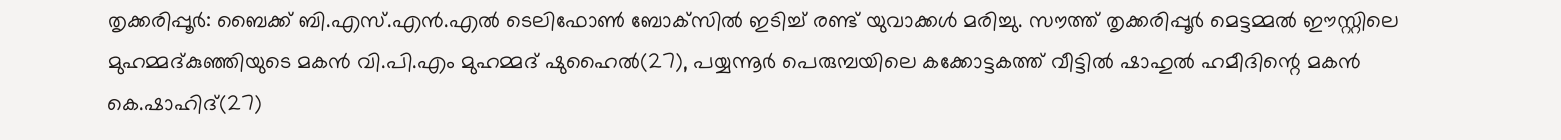തൃക്കരിപ്പൂര്‍: ബൈക്ക് ബി.എസ്.എന്‍.എല്‍ ടെലിഫോണ്‍ ബോക്‌സില്‍ ഇടിച്ച് രണ്ട് യുവാക്കള്‍ മരിച്ചു. സൗത്ത് തൃക്കരിപ്പൂര്‍ മെട്ടമ്മല്‍ ഈസ്റ്റിലെ മുഹമ്മദ്കുഞ്ഞിയുടെ മകന്‍ വി.പി.എം മുഹമ്മദ് ഷുഹൈല്‍(27), പയ്യന്നൂര്‍ പെരുമ്പയിലെ കക്കോട്ടകത്ത് വീട്ടില്‍ ഷാഹുല്‍ ഹമീദിന്റെ മകന്‍ കെ.ഷാഹിദ്(27)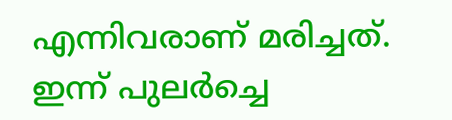എന്നിവരാണ് മരിച്ചത്. ഇന്ന് പുലര്‍ച്ചെ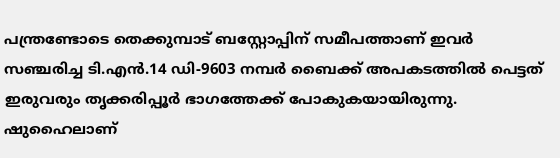പന്ത്രണ്ടോടെ തെക്കുമ്പാട് ബസ്റ്റോപ്പിന് സമീപത്താണ് ഇവര്‍ സഞ്ചരിച്ച ടി.എന്‍.14 ഡി-9603 നമ്പര്‍ ബൈക്ക് അപകടത്തില്‍ പെട്ടത് ഇരുവരും തൃക്കരിപ്പൂര്‍ ഭാഗത്തേക്ക് പോകുകയായിരുന്നു. ഷുഹൈലാണ്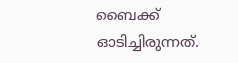ബൈക്ക് ഓടിച്ചിരുന്നത്.